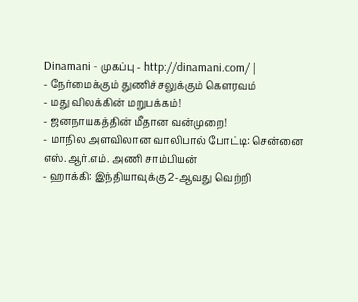Dinamani - முகப்பு - http://dinamani.com/ |
- நேர்மைக்கும் துணிச்சலுக்கும் கௌரவம்
- மது விலக்கின் மறுபக்கம்!
- ஜனநாயகத்தின் மீதான வன்முறை!
- மாநில அளவிலான வாலிபால் போட்டி: சென்னை எஸ்.ஆர்.எம். அணி சாம்பியன்
- ஹாக்கி: இந்தியாவுக்கு 2-ஆவது வெற்றி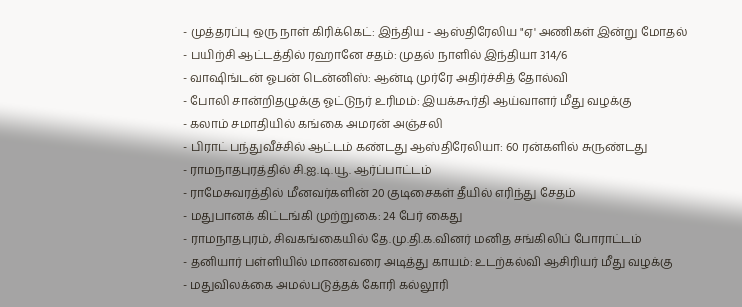- முத்தரப்பு ஒரு நாள் கிரிக்கெட்: இந்திய - ஆஸ்திரேலிய "ஏ' அணிகள் இன்று மோதல்
- பயிற்சி ஆட்டத்தில் ரஹானே சதம்: முதல் நாளில் இந்தியா 314/6
- வாஷிங்டன் ஓபன் டென்னிஸ்: ஆன்டி முர்ரே அதிர்ச்சித் தோல்வி
- போலி சான்றிதழுக்கு ஓட்டுநர் உரிமம்: இயக்கூர்தி ஆய்வாளர் மீது வழக்கு
- கலாம் சமாதியில் கங்கை அமரன் அஞ்சலி
- பிராட் பந்துவீச்சில் ஆட்டம் கண்டது ஆஸ்திரேலியா: 60 ரன்களில் சுருண்டது
- ராமநாதபுரத்தில் சி.ஐ.டி.யூ. ஆர்ப்பாட்டம்
- ராமேசுவரத்தில் மீனவர்களின் 20 குடிசைகள் தீயில் எரிந்து சேதம்
- மதுபானக் கிட்டங்கி முற்றுகை: 24 பேர் கைது
- ராமநாதபுரம், சிவகங்கையில் தே.மு.தி.க.வினர் மனித சங்கிலிப் போராட்டம்
- தனியார் பள்ளியில் மாணவரை அடித்து காயம்: உடற்கல்வி ஆசிரியர் மீது வழக்கு
- மதுவிலக்கை அமல்படுத்தக் கோரி கல்லூரி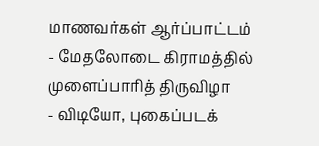மாணவர்கள் ஆர்ப்பாட்டம்
- மேதலோடை கிராமத்தில் முளைப்பாரித் திருவிழா
- விடியோ, புகைப்படக்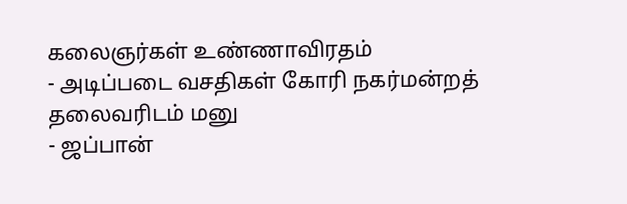கலைஞர்கள் உண்ணாவிரதம்
- அடிப்படை வசதிகள் கோரி நகர்மன்றத் தலைவரிடம் மனு
- ஜப்பான்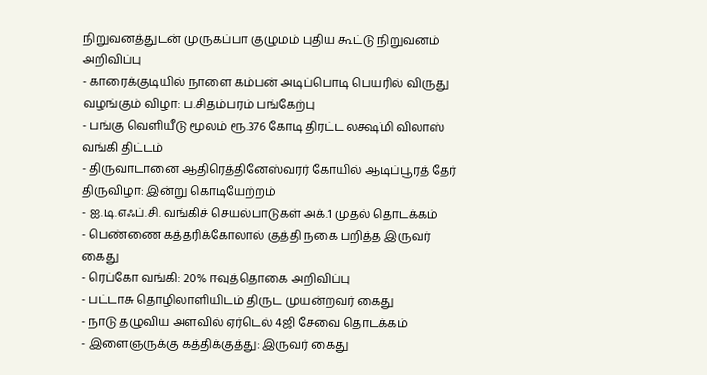நிறுவனத்துடன் முருகப்பா குழுமம் புதிய கூட்டு நிறுவனம் அறிவிப்பு
- காரைக்குடியில் நாளை கம்பன் அடிப்பொடி பெயரில் விருது வழங்கும் விழா: ப.சிதம்பரம் பங்கேற்பு
- பங்கு வெளியீடு மூலம் ரூ.376 கோடி திரட்ட லக்ஷ்மி விலாஸ் வங்கி திட்டம்
- திருவாடானை ஆதிரெத்தினேஸ்வரர் கோயில் ஆடிப்பூரத் தேர் திருவிழா: இன்று கொடியேற்றம்
- ஐ.டி.எஃப்.சி. வங்கிச் செயல்பாடுகள் அக்.1 முதல் தொடக்கம்
- பெண்ணை கத்தரிக்கோலால் குத்தி நகை பறித்த இருவர் கைது
- ரெப்கோ வங்கி: 20% ஈவுத்தொகை அறிவிப்பு
- பட்டாசு தொழிலாளியிடம் திருட முயன்றவர் கைது
- நாடு தழுவிய அளவில் ஏர்டெல் 4ஜி சேவை தொடக்கம்
- இளைஞருக்கு கத்திக்குத்து: இருவர் கைது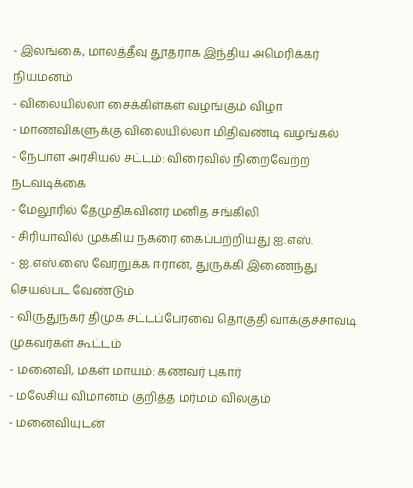- இலங்கை, மாலத்தீவு தூதராக இந்திய அமெரிக்கர் நியமனம்
- விலையில்லா சைக்கிள்கள் வழங்கும் விழா
- மாணவிகளுக்கு விலையில்லா மிதிவண்டி வழங்கல்
- நேபாள அரசியல் சட்டம்: விரைவில் நிறைவேற்ற நடவடிக்கை
- மேலூரில் தேமுதிகவினர் மனித சங்கிலி
- சிரியாவில் முக்கிய நகரை கைப்பற்றியது ஐ.எஸ்.
- ஐ.எஸ்.ஸை வேரறுக்க ஈரான், துருக்கி இணைந்து செயல்பட வேண்டும்
- விருதுநகர் திமுக சட்டப்பேரவை தொகுதி வாக்குச்சாவடி முகவர்கள் கூட்டம்
- மனைவி, மகள் மாயம்: கணவர் புகார்
- மலேசிய விமானம் குறித்த மர்மம் விலகும்
- மனைவியுடன்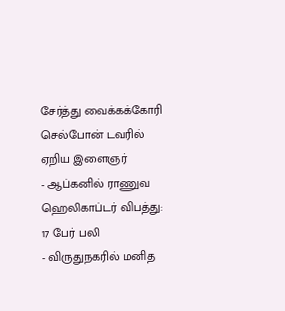சேர்த்து வைக்கக்கோரி செல்போன் டவரில் ஏறிய இளைஞர்
- ஆப்கனில் ராணுவ ஹெலிகாப்டர் விபத்து: 17 பேர் பலி
- விருதுநகரில் மனித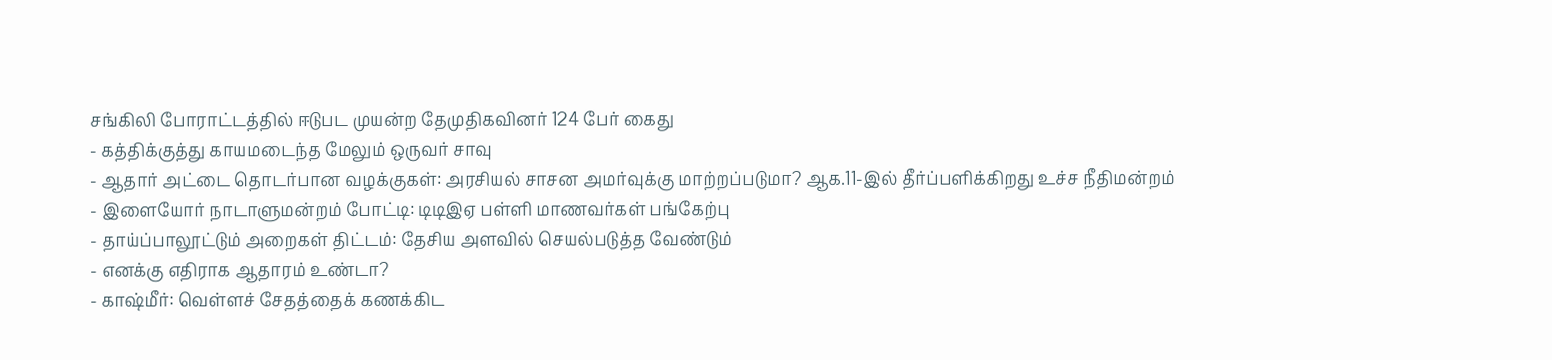சங்கிலி போராட்டத்தில் ஈடுபட முயன்ற தேமுதிகவினர் 124 பேர் கைது
- கத்திக்குத்து காயமடைந்த மேலும் ஒருவர் சாவு
- ஆதார் அட்டை தொடர்பான வழக்குகள்: அரசியல் சாசன அமர்வுக்கு மாற்றப்படுமா? ஆக.11-இல் தீர்ப்பளிக்கிறது உச்ச நீதிமன்றம்
- இளையோர் நாடாளுமன்றம் போட்டி: டிடிஇஏ பள்ளி மாணவர்கள் பங்கேற்பு
- தாய்ப்பாலூட்டும் அறைகள் திட்டம்: தேசிய அளவில் செயல்படுத்த வேண்டும்
- எனக்கு எதிராக ஆதாரம் உண்டா?
- காஷ்மீர்: வெள்ளச் சேதத்தைக் கணக்கிட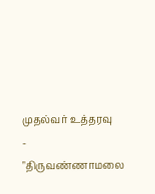முதல்வர் உத்தரவு
- "திருவண்ணாமலை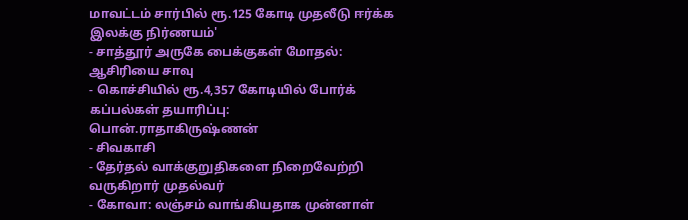மாவட்டம் சார்பில் ரூ.125 கோடி முதலீடு ஈர்க்க இலக்கு நிர்ணயம்'
- சாத்தூர் அருகே பைக்குகள் மோதல்: ஆசிரியை சாவு
- கொச்சியில் ரூ.4,357 கோடியில் போர்க் கப்பல்கள் தயாரிப்பு: பொன்.ராதாகிருஷ்ணன்
- சிவகாசி
- தேர்தல் வாக்குறுதிகளை நிறைவேற்றி வருகிறார் முதல்வர்
- கோவா: லஞ்சம் வாங்கியதாக முன்னாள்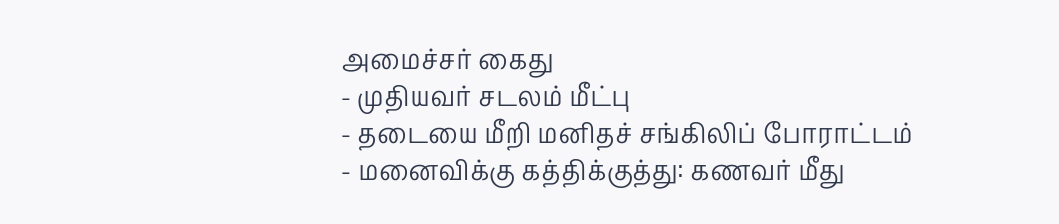அமைச்சர் கைது
- முதியவர் சடலம் மீட்பு
- தடையை மீறி மனிதச் சங்கிலிப் போராட்டம்
- மனைவிக்கு கத்திக்குத்து: கணவர் மீது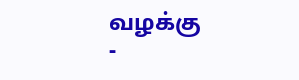வழக்கு
-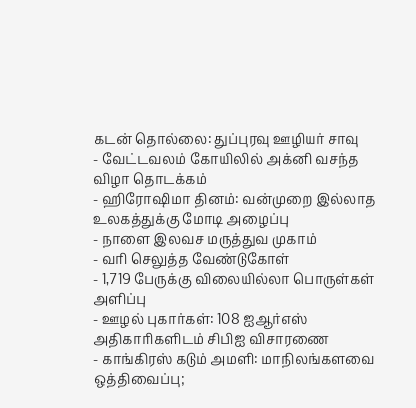கடன் தொல்லை: துப்புரவு ஊழியர் சாவு
- வேட்டவலம் கோயிலில் அக்னி வசந்த விழா தொடக்கம்
- ஹிரோஷிமா தினம்: வன்முறை இல்லாத உலகத்துக்கு மோடி அழைப்பு
- நாளை இலவச மருத்துவ முகாம்
- வரி செலுத்த வேண்டுகோள்
- 1,719 பேருக்கு விலையில்லா பொருள்கள் அளிப்பு
- ஊழல் புகார்கள்: 108 ஐஆர்எஸ் அதிகாரிகளிடம் சிபிஐ விசாரணை
- காங்கிரஸ் கடும் அமளி: மாநிலங்களவை ஒத்திவைப்பு;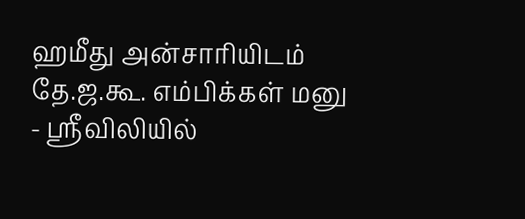ஹமீது அன்சாரியிடம் தே.ஜ.கூ. எம்பிக்கள் மனு
- ஸ்ரீவிலியில்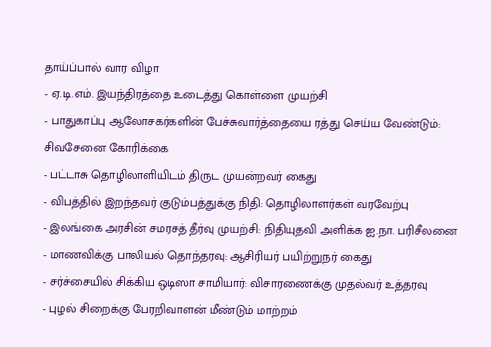தாய்ப்பால் வார விழா
- ஏ.டி.எம். இயந்திரத்தை உடைத்து கொள்ளை முயற்சி
- பாதுகாப்பு ஆலோசகர்களின் பேச்சுவார்த்தையை ரத்து செய்ய வேண்டும்: சிவசேனை கோரிக்கை
- பட்டாசு தொழிலாளியிடம் திருட முயன்றவர் கைது
- விபத்தில் இறந்தவர் குடும்பத்துக்கு நிதி: தொழிலாளர்கள் வரவேற்பு
- இலங்கை அரசின் சமரசத் தீர்வு முயற்சி: நிதியுதவி அளிக்க ஐ.நா. பரிசீலனை
- மாணவிக்கு பாலியல் தொந்தரவு: ஆசிரியர் பயிற்றுநர் கைது
- சர்ச்சையில் சிக்கிய ஒடிஸா சாமியார்: விசாரணைக்கு முதல்வர் உத்தரவு
- புழல் சிறைக்கு பேரறிவாளன் மீண்டும் மாற்றம்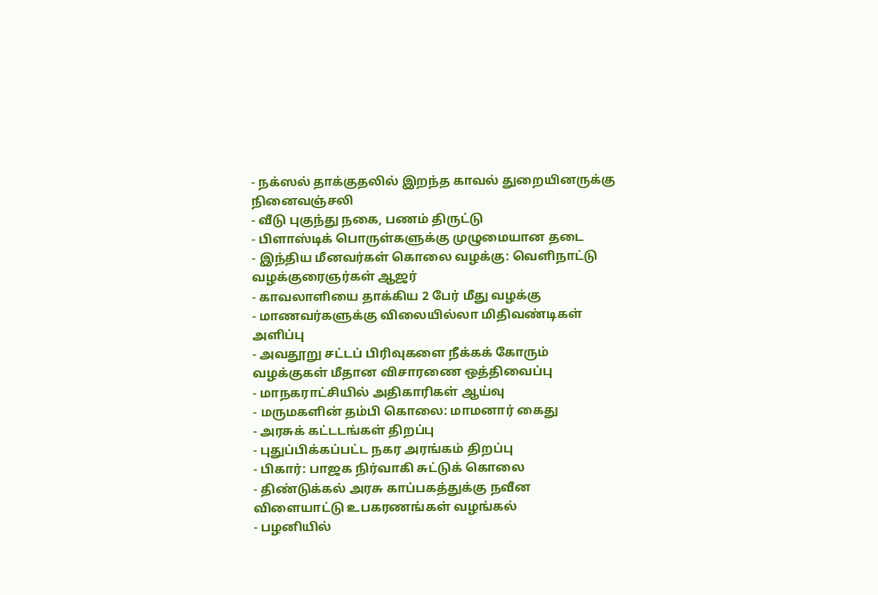- நக்ஸல் தாக்குதலில் இறந்த காவல் துறையினருக்கு நினைவஞ்சலி
- வீடு புகுந்து நகை, பணம் திருட்டு
- பிளாஸ்டிக் பொருள்களுக்கு முழுமையான தடை
- இந்திய மீனவர்கள் கொலை வழக்கு: வெளிநாட்டு வழக்குரைஞர்கள் ஆஜர்
- காவலாளியை தாக்கிய 2 பேர் மீது வழக்கு
- மாணவர்களுக்கு விலையில்லா மிதிவண்டிகள் அளிப்பு
- அவதூறு சட்டப் பிரிவுகளை நீக்கக் கோரும் வழக்குகள் மீதான விசாரணை ஒத்திவைப்பு
- மாநகராட்சியில் அதிகாரிகள் ஆய்வு
- மருமகளின் தம்பி கொலை: மாமனார் கைது
- அரசுக் கட்டடங்கள் திறப்பு
- புதுப்பிக்கப்பட்ட நகர அரங்கம் திறப்பு
- பிகார்: பாஜக நிர்வாகி சுட்டுக் கொலை
- திண்டுக்கல் அரசு காப்பகத்துக்கு நவீன விளையாட்டு உபகரணங்கள் வழங்கல்
- பழனியில்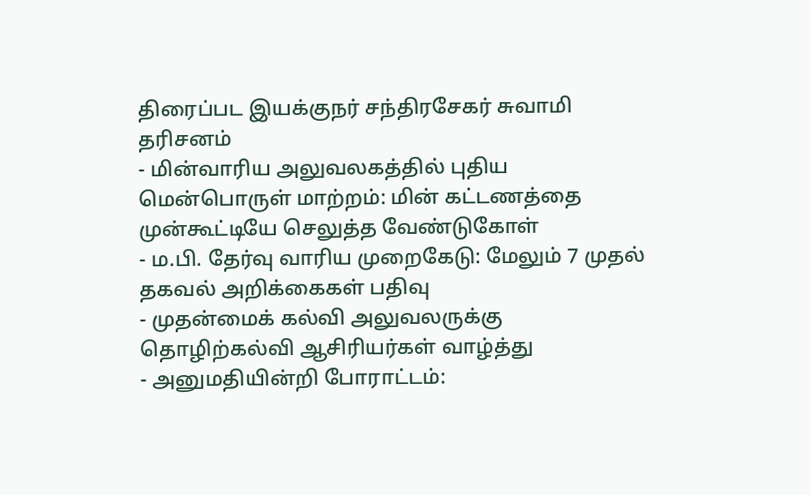திரைப்பட இயக்குநர் சந்திரசேகர் சுவாமி தரிசனம்
- மின்வாரிய அலுவலகத்தில் புதிய மென்பொருள் மாற்றம்: மின் கட்டணத்தை முன்கூட்டியே செலுத்த வேண்டுகோள்
- ம.பி. தேர்வு வாரிய முறைகேடு: மேலும் 7 முதல் தகவல் அறிக்கைகள் பதிவு
- முதன்மைக் கல்வி அலுவலருக்கு தொழிற்கல்வி ஆசிரியர்கள் வாழ்த்து
- அனுமதியின்றி போராட்டம்: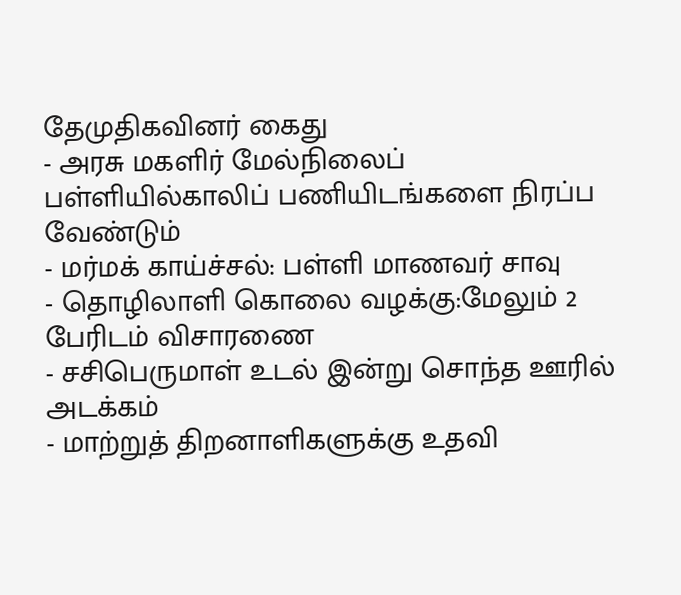தேமுதிகவினர் கைது
- அரசு மகளிர் மேல்நிலைப் பள்ளியில்காலிப் பணியிடங்களை நிரப்ப வேண்டும்
- மர்மக் காய்ச்சல்: பள்ளி மாணவர் சாவு
- தொழிலாளி கொலை வழக்கு:மேலும் 2 பேரிடம் விசாரணை
- சசிபெருமாள் உடல் இன்று சொந்த ஊரில் அடக்கம்
- மாற்றுத் திறனாளிகளுக்கு உதவி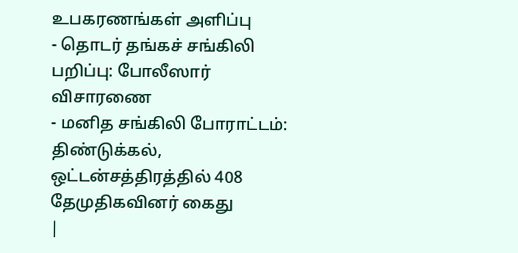உபகரணங்கள் அளிப்பு
- தொடர் தங்கச் சங்கிலி பறிப்பு: போலீஸார் விசாரணை
- மனித சங்கிலி போராட்டம்: திண்டுக்கல், ஒட்டன்சத்திரத்தில் 408 தேமுதிகவினர் கைது
|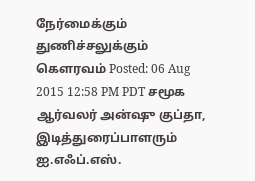நேர்மைக்கும் துணிச்சலுக்கும் கௌரவம் Posted: 06 Aug 2015 12:58 PM PDT சமூக ஆர்வலர் அன்ஷு குப்தா, இடித்துரைப்பாளரும் ஐ.எஃப்.எஸ்.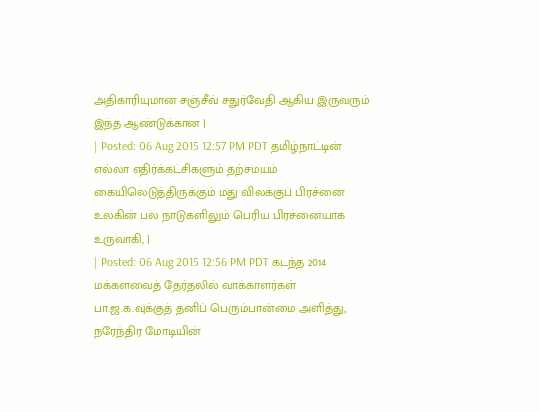அதிகாரியுமான சஞ்சீவ் சதுர்வேதி ஆகிய இருவரும் இந்த ஆண்டுக்கான |
| Posted: 06 Aug 2015 12:57 PM PDT தமிழ்நாட்டின் எல்லா எதிர்க்கட்சிகளும் தற்சமயம் கையிலெடுத்திருக்கும் மது விலக்குப் பிரச்னை உலகின் பல நாடுகளிலும் பெரிய பிரச்னையாக உருவாகி, |
| Posted: 06 Aug 2015 12:56 PM PDT கடந்த 2014 மக்களவைத் தேர்தலில் வாக்காளர்கள் பா.ஜ.க.வுக்குத் தனிப் பெரும்பான்மை அளித்து, நரேந்திர மோடியின்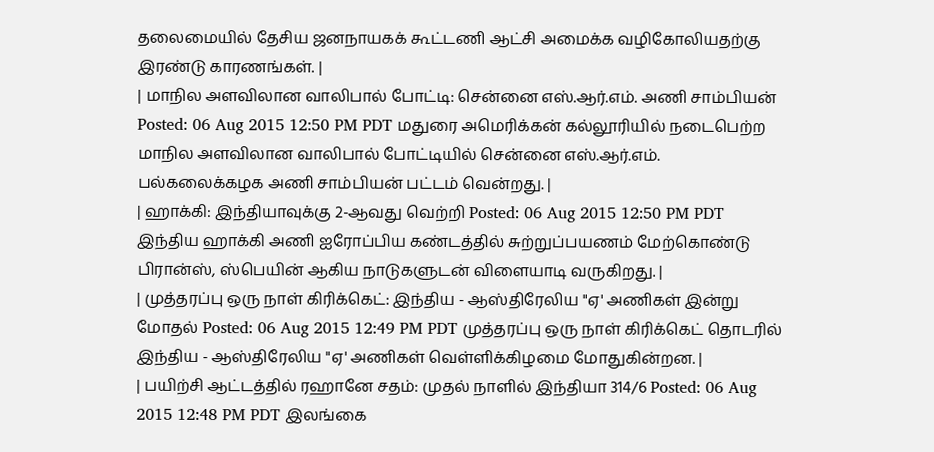தலைமையில் தேசிய ஜனநாயகக் கூட்டணி ஆட்சி அமைக்க வழிகோலியதற்கு இரண்டு காரணங்கள். |
| மாநில அளவிலான வாலிபால் போட்டி: சென்னை எஸ்.ஆர்.எம். அணி சாம்பியன் Posted: 06 Aug 2015 12:50 PM PDT மதுரை அமெரிக்கன் கல்லூரியில் நடைபெற்ற மாநில அளவிலான வாலிபால் போட்டியில் சென்னை எஸ்.ஆர்.எம். பல்கலைக்கழக அணி சாம்பியன் பட்டம் வென்றது. |
| ஹாக்கி: இந்தியாவுக்கு 2-ஆவது வெற்றி Posted: 06 Aug 2015 12:50 PM PDT இந்திய ஹாக்கி அணி ஐரோப்பிய கண்டத்தில் சுற்றுப்பயணம் மேற்கொண்டு பிரான்ஸ், ஸ்பெயின் ஆகிய நாடுகளுடன் விளையாடி வருகிறது. |
| முத்தரப்பு ஒரு நாள் கிரிக்கெட்: இந்திய - ஆஸ்திரேலிய "ஏ' அணிகள் இன்று மோதல் Posted: 06 Aug 2015 12:49 PM PDT முத்தரப்பு ஒரு நாள் கிரிக்கெட் தொடரில் இந்திய - ஆஸ்திரேலிய "ஏ' அணிகள் வெள்ளிக்கிழமை மோதுகின்றன. |
| பயிற்சி ஆட்டத்தில் ரஹானே சதம்: முதல் நாளில் இந்தியா 314/6 Posted: 06 Aug 2015 12:48 PM PDT இலங்கை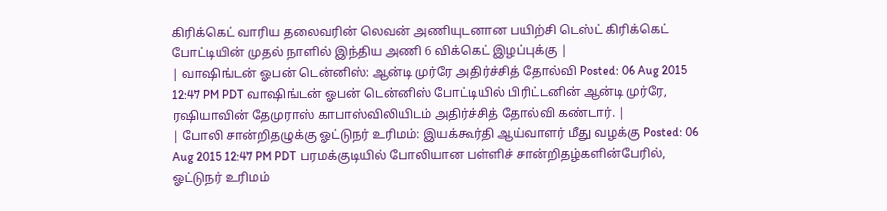கிரிக்கெட் வாரிய தலைவரின் லெவன் அணியுடனான பயிற்சி டெஸ்ட் கிரிக்கெட் போட்டியின் முதல் நாளில் இந்திய அணி 6 விக்கெட் இழப்புக்கு |
| வாஷிங்டன் ஓபன் டென்னிஸ்: ஆன்டி முர்ரே அதிர்ச்சித் தோல்வி Posted: 06 Aug 2015 12:47 PM PDT வாஷிங்டன் ஓபன் டென்னிஸ் போட்டியில் பிரிட்டனின் ஆன்டி முர்ரே, ரஷியாவின் தேமுராஸ் காபாஸ்விலியிடம் அதிர்ச்சித் தோல்வி கண்டார். |
| போலி சான்றிதழுக்கு ஓட்டுநர் உரிமம்: இயக்கூர்தி ஆய்வாளர் மீது வழக்கு Posted: 06 Aug 2015 12:47 PM PDT பரமக்குடியில் போலியான பள்ளிச் சான்றிதழ்களின்பேரில், ஓட்டுநர் உரிமம்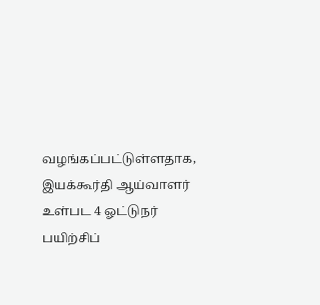வழங்கப்பட்டுள்ளதாக, இயக்கூர்தி ஆய்வாளர் உள்பட 4 ஓட்டுநர் பயிற்சிப்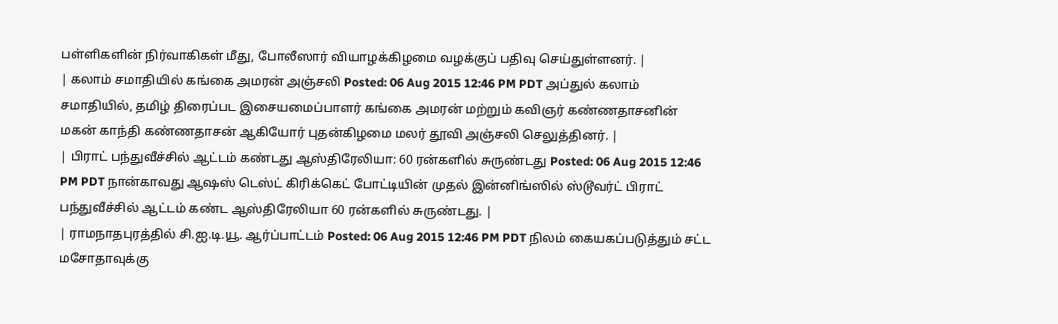பள்ளிகளின் நிர்வாகிகள் மீது, போலீஸார் வியாழக்கிழமை வழக்குப் பதிவு செய்துள்ளனர். |
| கலாம் சமாதியில் கங்கை அமரன் அஞ்சலி Posted: 06 Aug 2015 12:46 PM PDT அப்துல் கலாம் சமாதியில், தமிழ் திரைப்பட இசையமைப்பாளர் கங்கை அமரன் மற்றும் கவிஞர் கண்ணதாசனின் மகன் காந்தி கண்ணதாசன் ஆகியோர் புதன்கிழமை மலர் தூவி அஞ்சலி செலுத்தினர். |
| பிராட் பந்துவீச்சில் ஆட்டம் கண்டது ஆஸ்திரேலியா: 60 ரன்களில் சுருண்டது Posted: 06 Aug 2015 12:46 PM PDT நான்காவது ஆஷஸ் டெஸ்ட் கிரிக்கெட் போட்டியின் முதல் இன்னிங்ஸில் ஸ்டூவர்ட் பிராட் பந்துவீச்சில் ஆட்டம் கண்ட ஆஸ்திரேலியா 60 ரன்களில் சுருண்டது. |
| ராமநாதபுரத்தில் சி.ஐ.டி.யூ. ஆர்ப்பாட்டம் Posted: 06 Aug 2015 12:46 PM PDT நிலம் கையகப்படுத்தும் சட்ட மசோதாவுக்கு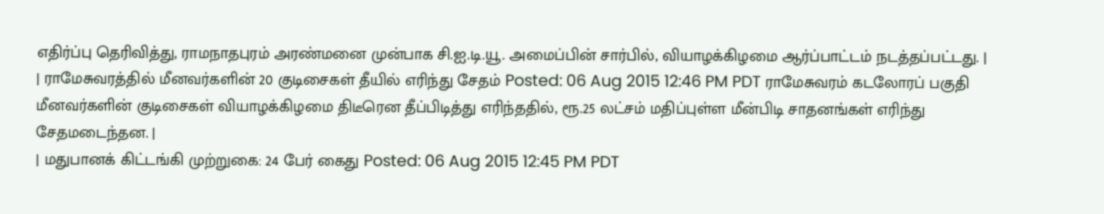எதிர்ப்பு தெரிவித்து, ராமநாதபுரம் அரண்மனை முன்பாக சி.ஐ.டி.யூ. அமைப்பின் சார்பில், வியாழக்கிழமை ஆர்ப்பாட்டம் நடத்தப்பட்டது. |
| ராமேசுவரத்தில் மீனவர்களின் 20 குடிசைகள் தீயில் எரிந்து சேதம் Posted: 06 Aug 2015 12:46 PM PDT ராமேசுவரம் கடலோரப் பகுதி மீனவர்களின் குடிசைகள் வியாழக்கிழமை திடீரென தீப்பிடித்து எரிந்ததில், ரூ.25 லட்சம் மதிப்புள்ள மீன்பிடி சாதனங்கள் எரிந்து சேதமடைந்தன. |
| மதுபானக் கிட்டங்கி முற்றுகை: 24 பேர் கைது Posted: 06 Aug 2015 12:45 PM PDT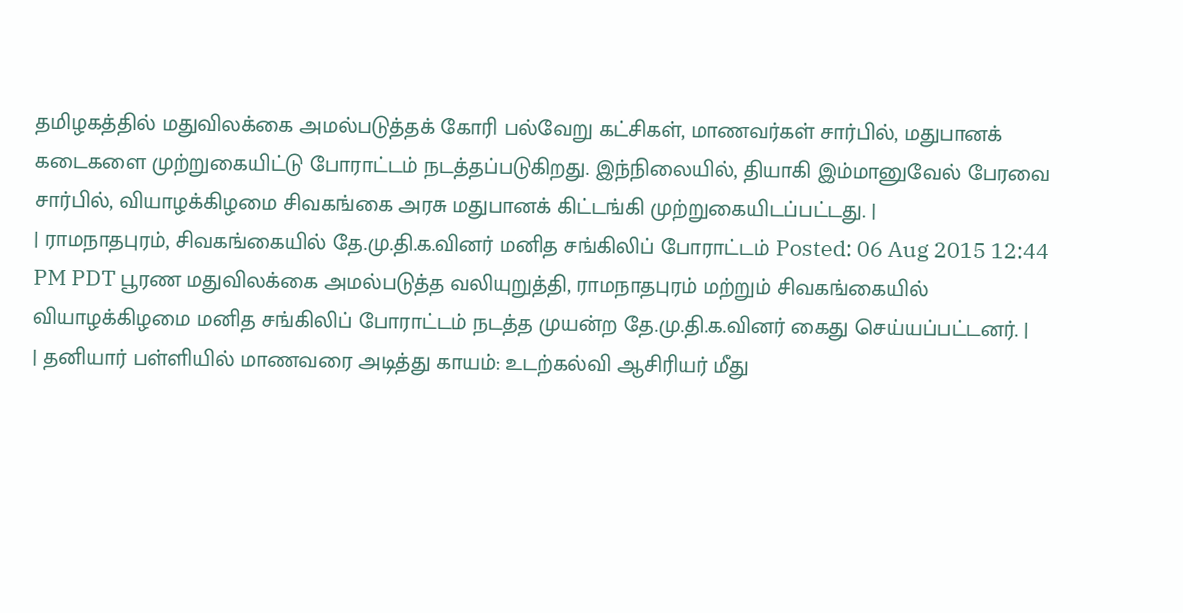தமிழகத்தில் மதுவிலக்கை அமல்படுத்தக் கோரி பல்வேறு கட்சிகள், மாணவர்கள் சார்பில், மதுபானக் கடைகளை முற்றுகையிட்டு போராட்டம் நடத்தப்படுகிறது. இந்நிலையில், தியாகி இம்மானுவேல் பேரவை சார்பில், வியாழக்கிழமை சிவகங்கை அரசு மதுபானக் கிட்டங்கி முற்றுகையிடப்பட்டது. |
| ராமநாதபுரம், சிவகங்கையில் தே.மு.தி.க.வினர் மனித சங்கிலிப் போராட்டம் Posted: 06 Aug 2015 12:44 PM PDT பூரண மதுவிலக்கை அமல்படுத்த வலியுறுத்தி, ராமநாதபுரம் மற்றும் சிவகங்கையில் வியாழக்கிழமை மனித சங்கிலிப் போராட்டம் நடத்த முயன்ற தே.மு.தி.க.வினர் கைது செய்யப்பட்டனர். |
| தனியார் பள்ளியில் மாணவரை அடித்து காயம்: உடற்கல்வி ஆசிரியர் மீது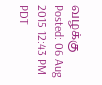வழக்கு Posted: 06 Aug 2015 12:43 PM PDT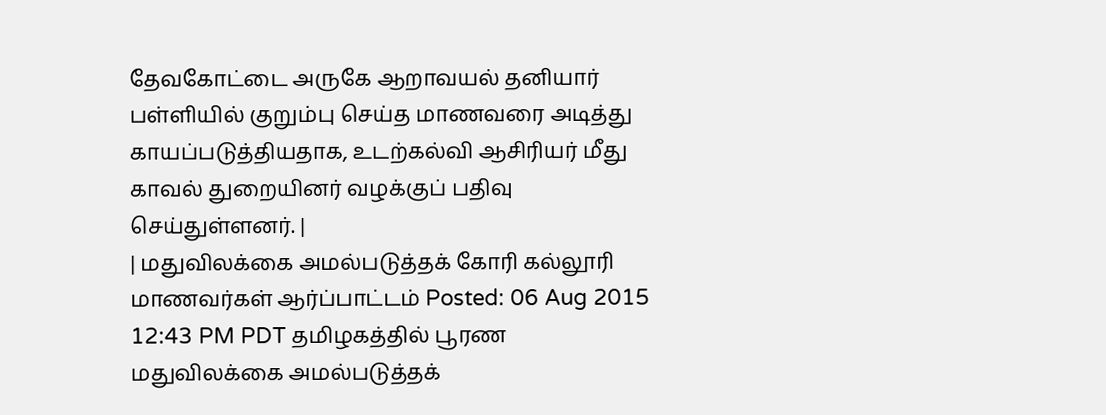தேவகோட்டை அருகே ஆறாவயல் தனியார் பள்ளியில் குறும்பு செய்த மாணவரை அடித்து காயப்படுத்தியதாக, உடற்கல்வி ஆசிரியர் மீது காவல் துறையினர் வழக்குப் பதிவு செய்துள்ளனர். |
| மதுவிலக்கை அமல்படுத்தக் கோரி கல்லூரி மாணவர்கள் ஆர்ப்பாட்டம் Posted: 06 Aug 2015 12:43 PM PDT தமிழகத்தில் பூரண மதுவிலக்கை அமல்படுத்தக்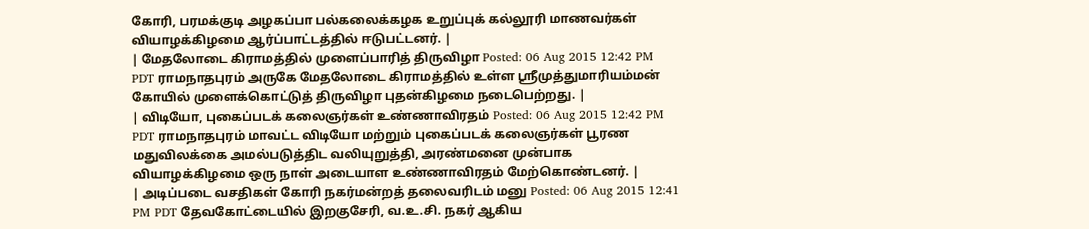கோரி, பரமக்குடி அழகப்பா பல்கலைக்கழக உறுப்புக் கல்லூரி மாணவர்கள் வியாழக்கிழமை ஆர்ப்பாட்டத்தில் ஈடுபட்டனர். |
| மேதலோடை கிராமத்தில் முளைப்பாரித் திருவிழா Posted: 06 Aug 2015 12:42 PM PDT ராமநாதபுரம் அருகே மேதலோடை கிராமத்தில் உள்ள ஸ்ரீமுத்துமாரியம்மன் கோயில் முளைக்கொட்டுத் திருவிழா புதன்கிழமை நடைபெற்றது. |
| விடியோ, புகைப்படக் கலைஞர்கள் உண்ணாவிரதம் Posted: 06 Aug 2015 12:42 PM PDT ராமநாதபுரம் மாவட்ட விடியோ மற்றும் புகைப்படக் கலைஞர்கள் பூரண மதுவிலக்கை அமல்படுத்திட வலியுறுத்தி, அரண்மனை முன்பாக வியாழக்கிழமை ஒரு நாள் அடையாள உண்ணாவிரதம் மேற்கொண்டனர். |
| அடிப்படை வசதிகள் கோரி நகர்மன்றத் தலைவரிடம் மனு Posted: 06 Aug 2015 12:41 PM PDT தேவகோட்டையில் இறகுசேரி, வ.உ.சி. நகர் ஆகிய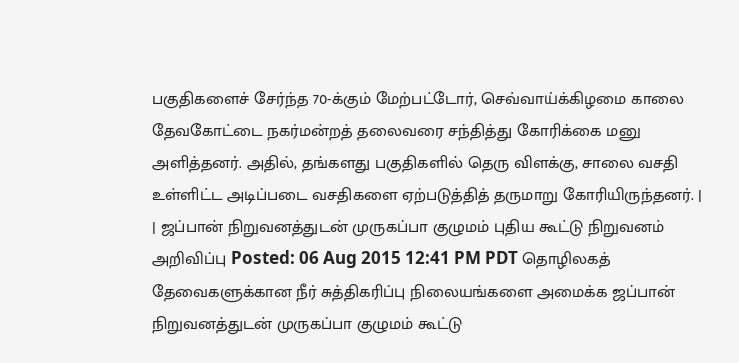பகுதிகளைச் சேர்ந்த 70-க்கும் மேற்பட்டோர், செவ்வாய்க்கிழமை காலை தேவகோட்டை நகர்மன்றத் தலைவரை சந்தித்து கோரிக்கை மனு அளித்தனர். அதில், தங்களது பகுதிகளில் தெரு விளக்கு, சாலை வசதி உள்ளிட்ட அடிப்படை வசதிகளை ஏற்படுத்தித் தருமாறு கோரியிருந்தனர். |
| ஜப்பான் நிறுவனத்துடன் முருகப்பா குழுமம் புதிய கூட்டு நிறுவனம் அறிவிப்பு Posted: 06 Aug 2015 12:41 PM PDT தொழிலகத் தேவைகளுக்கான நீர் சுத்திகரிப்பு நிலையங்களை அமைக்க ஜப்பான் நிறுவனத்துடன் முருகப்பா குழுமம் கூட்டு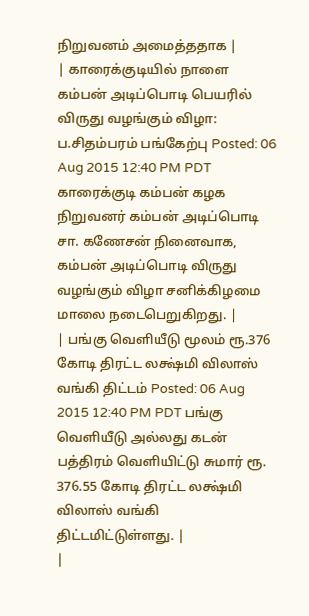நிறுவனம் அமைத்ததாக |
| காரைக்குடியில் நாளை கம்பன் அடிப்பொடி பெயரில் விருது வழங்கும் விழா: ப.சிதம்பரம் பங்கேற்பு Posted: 06 Aug 2015 12:40 PM PDT காரைக்குடி கம்பன் கழக நிறுவனர் கம்பன் அடிப்பொடி சா. கணேசன் நினைவாக, கம்பன் அடிப்பொடி விருது வழங்கும் விழா சனிக்கிழமை மாலை நடைபெறுகிறது. |
| பங்கு வெளியீடு மூலம் ரூ.376 கோடி திரட்ட லக்ஷ்மி விலாஸ் வங்கி திட்டம் Posted: 06 Aug 2015 12:40 PM PDT பங்கு வெளியீடு அல்லது கடன் பத்திரம் வெளியிட்டு சுமார் ரூ. 376.55 கோடி திரட்ட லக்ஷ்மி விலாஸ் வங்கி திட்டமிட்டுள்ளது. |
|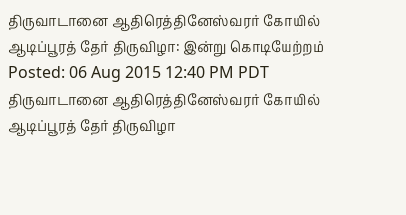திருவாடானை ஆதிரெத்தினேஸ்வரர் கோயில் ஆடிப்பூரத் தேர் திருவிழா: இன்று கொடியேற்றம் Posted: 06 Aug 2015 12:40 PM PDT திருவாடானை ஆதிரெத்தினேஸ்வரர் கோயில் ஆடிப்பூரத் தேர் திருவிழா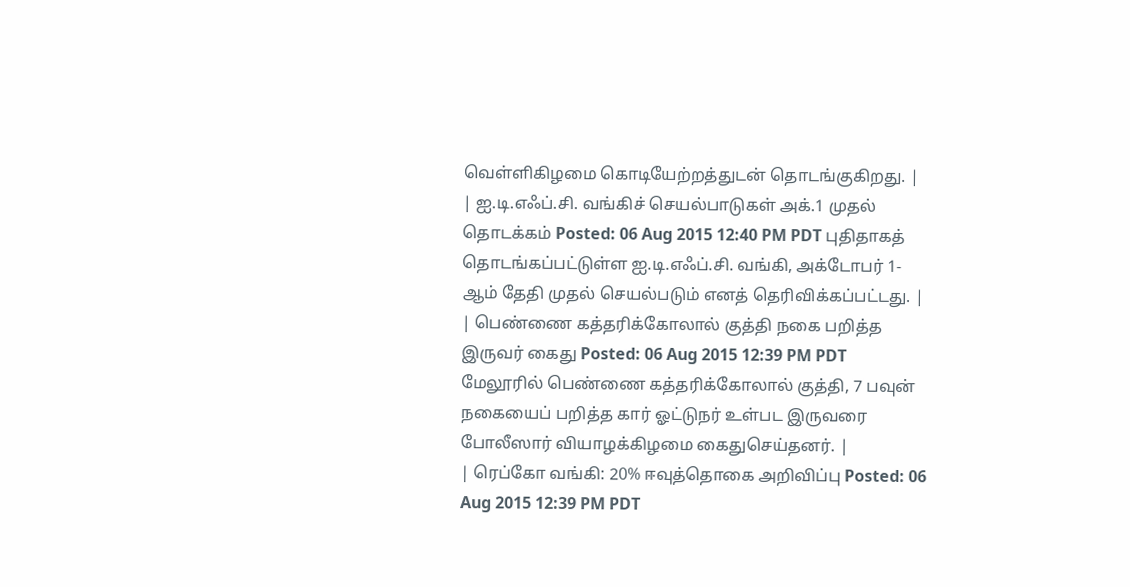வெள்ளிகிழமை கொடியேற்றத்துடன் தொடங்குகிறது. |
| ஐ.டி.எஃப்.சி. வங்கிச் செயல்பாடுகள் அக்.1 முதல் தொடக்கம் Posted: 06 Aug 2015 12:40 PM PDT புதிதாகத் தொடங்கப்பட்டுள்ள ஐ.டி.எஃப்.சி. வங்கி, அக்டோபர் 1-ஆம் தேதி முதல் செயல்படும் எனத் தெரிவிக்கப்பட்டது. |
| பெண்ணை கத்தரிக்கோலால் குத்தி நகை பறித்த இருவர் கைது Posted: 06 Aug 2015 12:39 PM PDT மேலூரில் பெண்ணை கத்தரிக்கோலால் குத்தி, 7 பவுன் நகையைப் பறித்த கார் ஓட்டுநர் உள்பட இருவரை போலீஸார் வியாழக்கிழமை கைதுசெய்தனர். |
| ரெப்கோ வங்கி: 20% ஈவுத்தொகை அறிவிப்பு Posted: 06 Aug 2015 12:39 PM PDT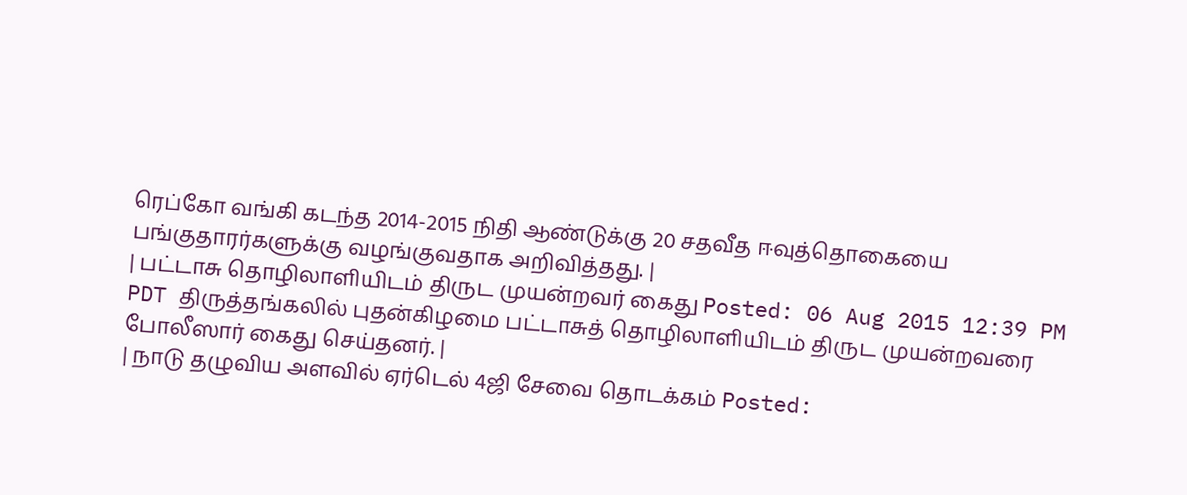ரெப்கோ வங்கி கடந்த 2014-2015 நிதி ஆண்டுக்கு 20 சதவீத ஈவுத்தொகையை பங்குதாரர்களுக்கு வழங்குவதாக அறிவித்தது. |
| பட்டாசு தொழிலாளியிடம் திருட முயன்றவர் கைது Posted: 06 Aug 2015 12:39 PM PDT திருத்தங்கலில் புதன்கிழமை பட்டாசுத் தொழிலாளியிடம் திருட முயன்றவரை போலீஸார் கைது செய்தனர். |
| நாடு தழுவிய அளவில் ஏர்டெல் 4ஜி சேவை தொடக்கம் Posted: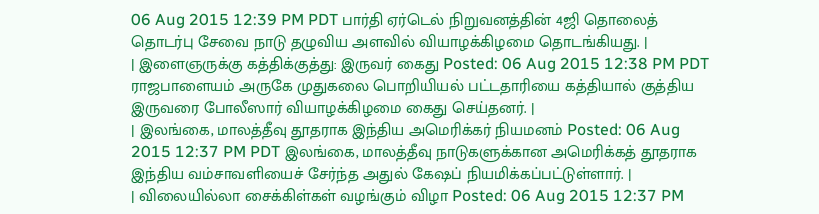06 Aug 2015 12:39 PM PDT பார்தி ஏர்டெல் நிறுவனத்தின் 4ஜி தொலைத் தொடர்பு சேவை நாடு தழுவிய அளவில் வியாழக்கிழமை தொடங்கியது. |
| இளைஞருக்கு கத்திக்குத்து: இருவர் கைது Posted: 06 Aug 2015 12:38 PM PDT ராஜபாளையம் அருகே முதுகலை பொறியியல் பட்டதாரியை கத்தியால் குத்திய இருவரை போலீஸார் வியாழக்கிழமை கைது செய்தனர். |
| இலங்கை, மாலத்தீவு தூதராக இந்திய அமெரிக்கர் நியமனம் Posted: 06 Aug 2015 12:37 PM PDT இலங்கை, மாலத்தீவு நாடுகளுக்கான அமெரிக்கத் தூதராக இந்திய வம்சாவளியைச் சேர்ந்த அதுல் கேஷப் நியமிக்கப்பட்டுள்ளார். |
| விலையில்லா சைக்கிள்கள் வழங்கும் விழா Posted: 06 Aug 2015 12:37 PM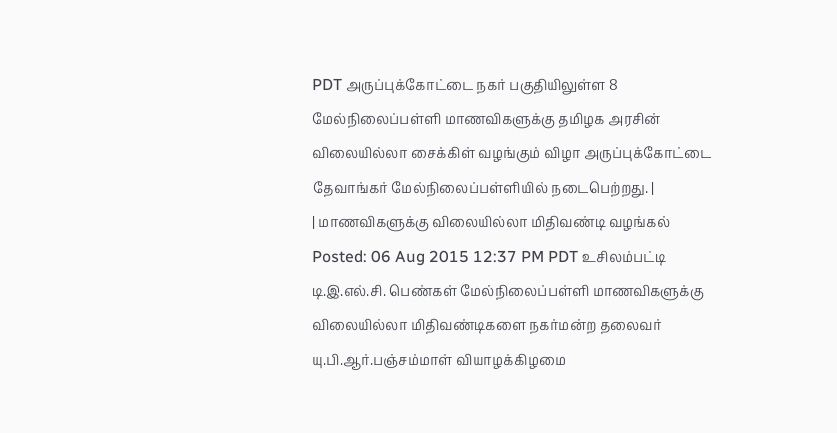PDT அருப்புக்கோட்டை நகர் பகுதியிலுள்ள 8 மேல்நிலைப்பள்ளி மாணவிகளுக்கு தமிழக அரசின் விலையில்லா சைக்கிள் வழங்கும் விழா அருப்புக்கோட்டை தேவாங்கர் மேல்நிலைப்பள்ளியில் நடைபெற்றது. |
| மாணவிகளுக்கு விலையில்லா மிதிவண்டி வழங்கல் Posted: 06 Aug 2015 12:37 PM PDT உசிலம்பட்டி டி.இ.எல்.சி. பெண்கள் மேல்நிலைப்பள்ளி மாணவிகளுக்கு விலையில்லா மிதிவண்டிகளை நகர்மன்ற தலைவர் யு.பி.ஆர்.பஞ்சம்மாள் வியாழக்கிழமை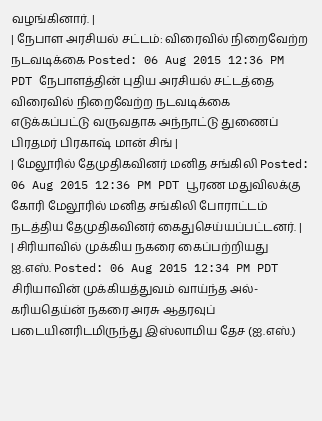வழங்கினார். |
| நேபாள அரசியல் சட்டம்: விரைவில் நிறைவேற்ற நடவடிக்கை Posted: 06 Aug 2015 12:36 PM PDT நேபாளத்தின் புதிய அரசியல் சட்டத்தை விரைவில் நிறைவேற்ற நடவடிக்கை எடுக்கப்பட்டு வருவதாக அந்நாட்டு துணைப் பிரதமர் பிரகாஷ் மான் சிங் |
| மேலூரில் தேமுதிகவினர் மனித சங்கிலி Posted: 06 Aug 2015 12:36 PM PDT பூரண மதுவிலக்கு கோரி மேலூரில் மனித சங்கிலி போராட்டம் நடத்திய தேமுதிகவினர் கைதுசெய்யப்பட்டனர். |
| சிரியாவில் முக்கிய நகரை கைப்பற்றியது ஐ.எஸ். Posted: 06 Aug 2015 12:34 PM PDT சிரியாவின் முக்கியத்துவம் வாய்ந்த அல்-கரியதெய்ன் நகரை அரசு ஆதரவுப் படையினரிடமிருந்து இஸ்லாமிய தேச (ஐ.எஸ்.)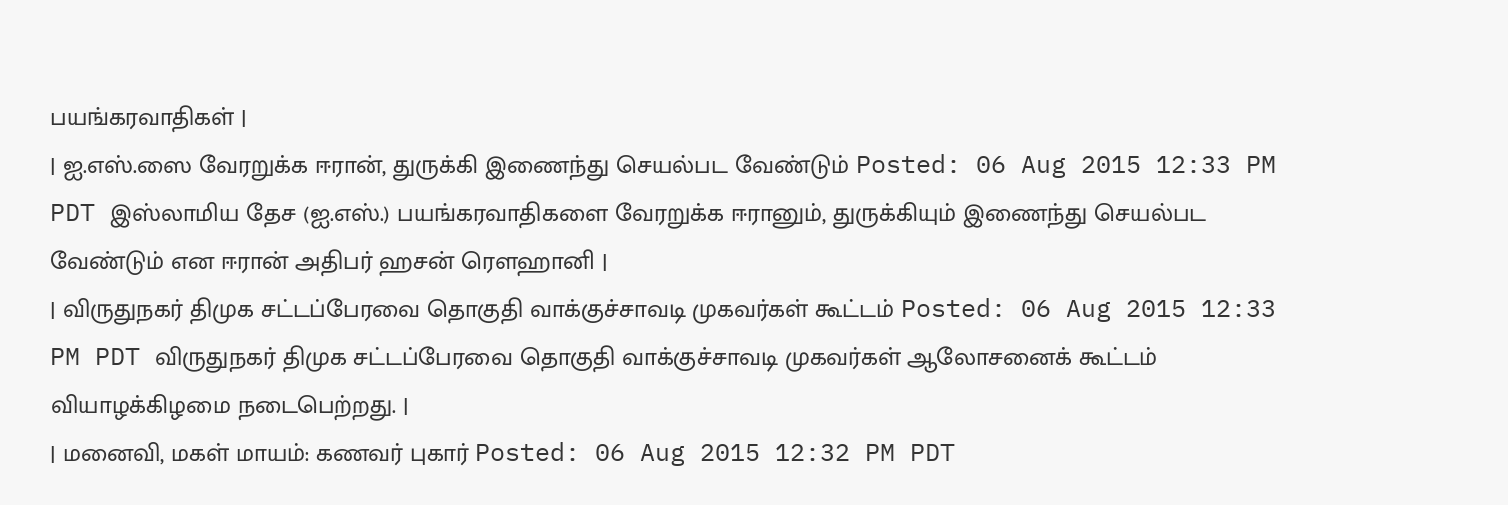பயங்கரவாதிகள் |
| ஐ.எஸ்.ஸை வேரறுக்க ஈரான், துருக்கி இணைந்து செயல்பட வேண்டும் Posted: 06 Aug 2015 12:33 PM PDT இஸ்லாமிய தேச (ஐ.எஸ்.) பயங்கரவாதிகளை வேரறுக்க ஈரானும், துருக்கியும் இணைந்து செயல்பட வேண்டும் என ஈரான் அதிபர் ஹசன் ரெளஹானி |
| விருதுநகர் திமுக சட்டப்பேரவை தொகுதி வாக்குச்சாவடி முகவர்கள் கூட்டம் Posted: 06 Aug 2015 12:33 PM PDT விருதுநகர் திமுக சட்டப்பேரவை தொகுதி வாக்குச்சாவடி முகவர்கள் ஆலோசனைக் கூட்டம் வியாழக்கிழமை நடைபெற்றது. |
| மனைவி, மகள் மாயம்: கணவர் புகார் Posted: 06 Aug 2015 12:32 PM PDT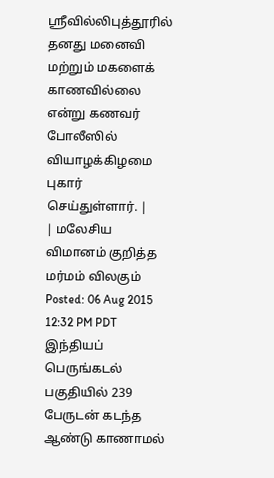ஸ்ரீவில்லிபுத்தூரில் தனது மனைவி மற்றும் மகளைக் காணவில்லை என்று கணவர் போலீஸில் வியாழக்கிழமை புகார் செய்துள்ளார். |
| மலேசிய விமானம் குறித்த மர்மம் விலகும் Posted: 06 Aug 2015 12:32 PM PDT இந்தியப் பெருங்கடல் பகுதியில் 239 பேருடன் கடந்த ஆண்டு காணாமல்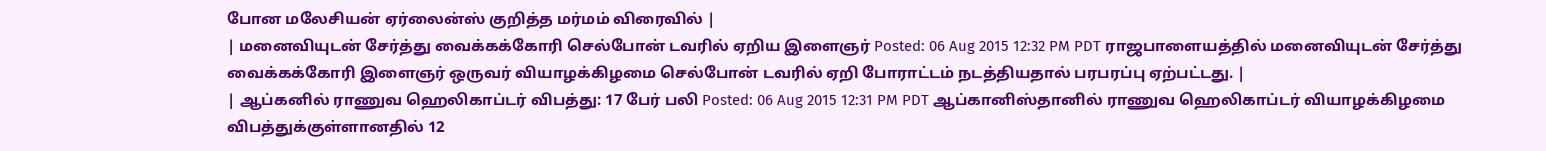போன மலேசியன் ஏர்லைன்ஸ் குறித்த மர்மம் விரைவில் |
| மனைவியுடன் சேர்த்து வைக்கக்கோரி செல்போன் டவரில் ஏறிய இளைஞர் Posted: 06 Aug 2015 12:32 PM PDT ராஜபாளையத்தில் மனைவியுடன் சேர்த்து வைக்கக்கோரி இளைஞர் ஒருவர் வியாழக்கிழமை செல்போன் டவரில் ஏறி போராட்டம் நடத்தியதால் பரபரப்பு ஏற்பட்டது. |
| ஆப்கனில் ராணுவ ஹெலிகாப்டர் விபத்து: 17 பேர் பலி Posted: 06 Aug 2015 12:31 PM PDT ஆப்கானிஸ்தானில் ராணுவ ஹெலிகாப்டர் வியாழக்கிழமை விபத்துக்குள்ளானதில் 12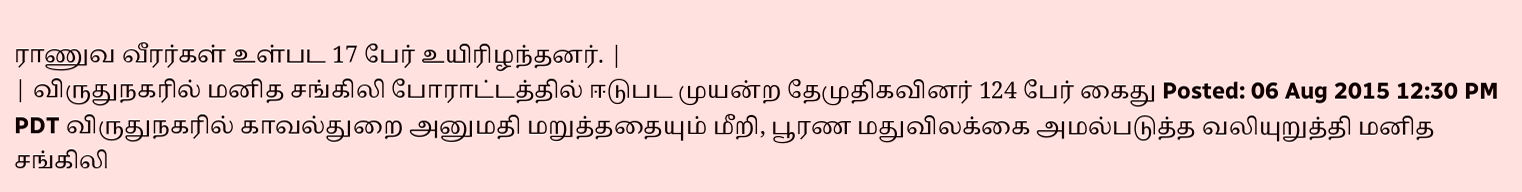ராணுவ வீரர்கள் உள்பட 17 பேர் உயிரிழந்தனர். |
| விருதுநகரில் மனித சங்கிலி போராட்டத்தில் ஈடுபட முயன்ற தேமுதிகவினர் 124 பேர் கைது Posted: 06 Aug 2015 12:30 PM PDT விருதுநகரில் காவல்துறை அனுமதி மறுத்ததையும் மீறி, பூரண மதுவிலக்கை அமல்படுத்த வலியுறுத்தி மனித சங்கிலி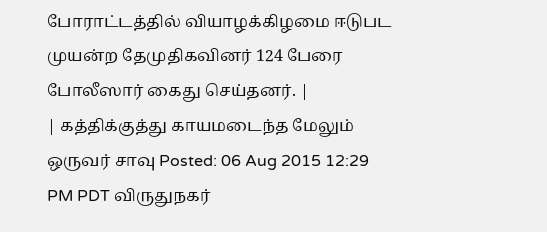போராட்டத்தில் வியாழக்கிழமை ஈடுபட முயன்ற தேமுதிகவினர் 124 பேரை போலீஸார் கைது செய்தனர். |
| கத்திக்குத்து காயமடைந்த மேலும் ஒருவர் சாவு Posted: 06 Aug 2015 12:29 PM PDT விருதுநகர்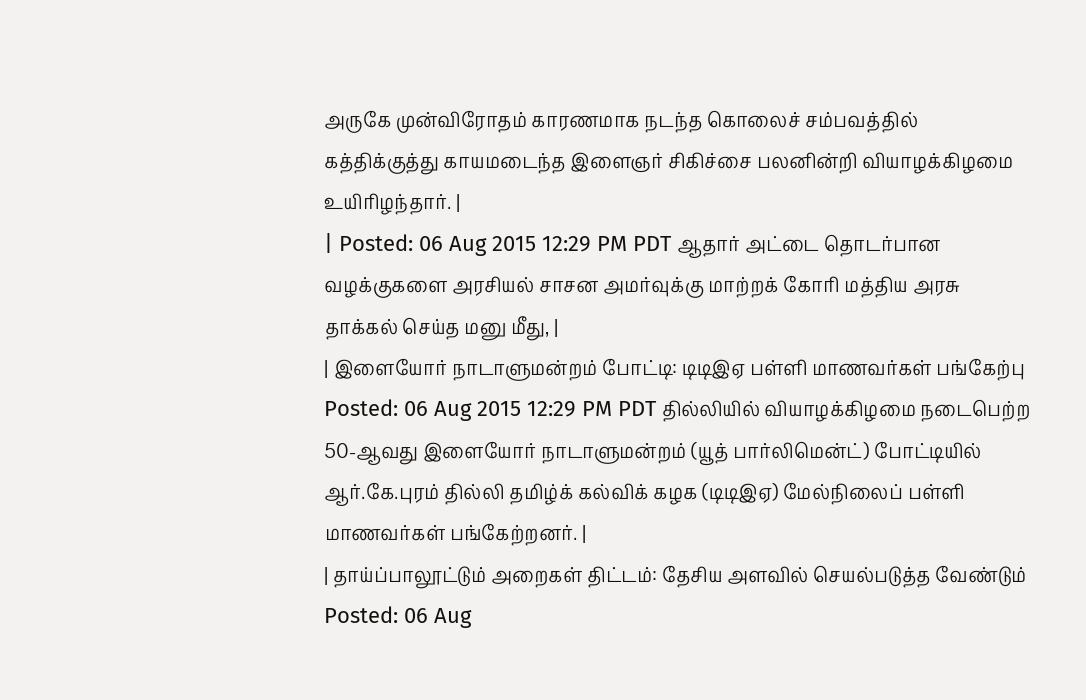அருகே முன்விரோதம் காரணமாக நடந்த கொலைச் சம்பவத்தில் கத்திக்குத்து காயமடைந்த இளைஞர் சிகிச்சை பலனின்றி வியாழக்கிழமை உயிரிழந்தார். |
| Posted: 06 Aug 2015 12:29 PM PDT ஆதார் அட்டை தொடர்பான வழக்குகளை அரசியல் சாசன அமர்வுக்கு மாற்றக் கோரி மத்திய அரசு தாக்கல் செய்த மனு மீது, |
| இளையோர் நாடாளுமன்றம் போட்டி: டிடிஇஏ பள்ளி மாணவர்கள் பங்கேற்பு Posted: 06 Aug 2015 12:29 PM PDT தில்லியில் வியாழக்கிழமை நடைபெற்ற 50-ஆவது இளையோர் நாடாளுமன்றம் (யூத் பார்லிமென்ட்) போட்டியில் ஆர்.கே.புரம் தில்லி தமிழ்க் கல்விக் கழக (டிடிஇஏ) மேல்நிலைப் பள்ளி மாணவர்கள் பங்கேற்றனர். |
| தாய்ப்பாலூட்டும் அறைகள் திட்டம்: தேசிய அளவில் செயல்படுத்த வேண்டும் Posted: 06 Aug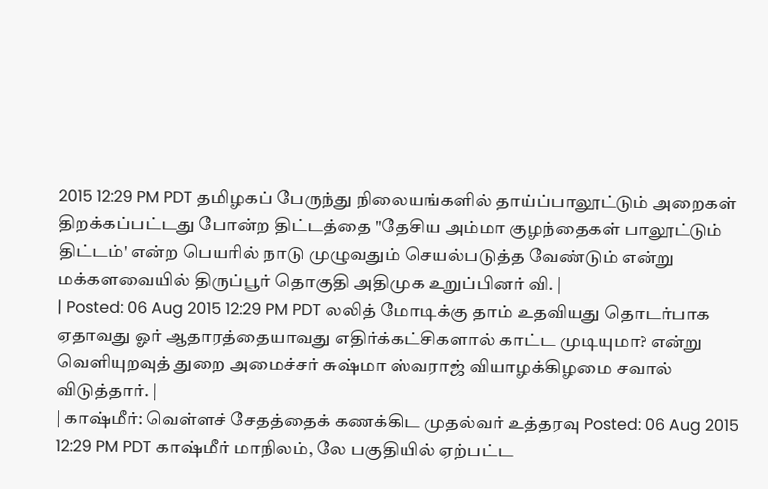2015 12:29 PM PDT தமிழகப் பேருந்து நிலையங்களில் தாய்ப்பாலூட்டும் அறைகள் திறக்கப்பட்டது போன்ற திட்டத்தை "தேசிய அம்மா குழந்தைகள் பாலூட்டும் திட்டம்' என்ற பெயரில் நாடு முழுவதும் செயல்படுத்த வேண்டும் என்று மக்களவையில் திருப்பூர் தொகுதி அதிமுக உறுப்பினர் வி. |
| Posted: 06 Aug 2015 12:29 PM PDT லலித் மோடிக்கு தாம் உதவியது தொடர்பாக ஏதாவது ஓர் ஆதாரத்தையாவது எதிர்க்கட்சிகளால் காட்ட முடியுமா? என்று வெளியுறவுத் துறை அமைச்சர் சுஷ்மா ஸ்வராஜ் வியாழக்கிழமை சவால் விடுத்தார். |
| காஷ்மீர்: வெள்ளச் சேதத்தைக் கணக்கிட முதல்வர் உத்தரவு Posted: 06 Aug 2015 12:29 PM PDT காஷ்மீர் மாநிலம், லே பகுதியில் ஏற்பட்ட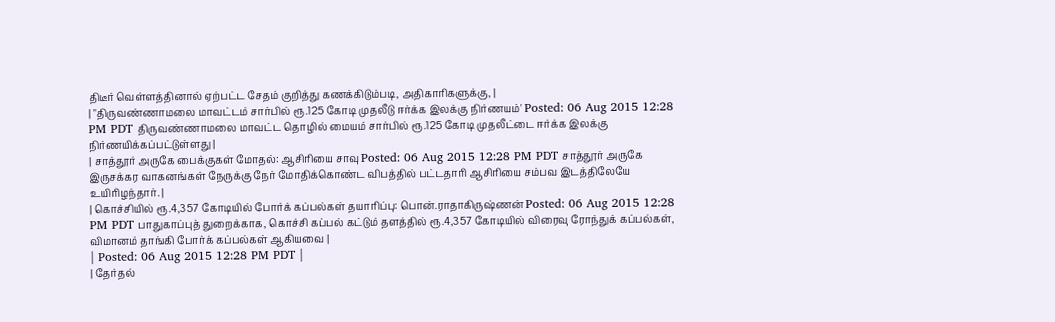திடீர் வெள்ளத்தினால் ஏற்பட்ட சேதம் குறித்து கணக்கிடும்படி, அதிகாரிகளுக்கு, |
| "திருவண்ணாமலை மாவட்டம் சார்பில் ரூ.125 கோடி முதலீடு ஈர்க்க இலக்கு நிர்ணயம்' Posted: 06 Aug 2015 12:28 PM PDT திருவண்ணாமலை மாவட்ட தொழில் மையம் சார்பில் ரூ.125 கோடி முதலீட்டை ஈர்க்க இலக்கு நிர்ணயிக்கப்பட்டுள்ளது |
| சாத்தூர் அருகே பைக்குகள் மோதல்: ஆசிரியை சாவு Posted: 06 Aug 2015 12:28 PM PDT சாத்தூர் அருகே இருசக்கர வாகனங்கள் நேருக்கு நேர் மோதிக்கொண்ட விபத்தில் பட்டதாரி ஆசிரியை சம்பவ இடத்திலேயே உயிரிழந்தார். |
| கொச்சியில் ரூ.4,357 கோடியில் போர்க் கப்பல்கள் தயாரிப்பு: பொன்.ராதாகிருஷ்ணன் Posted: 06 Aug 2015 12:28 PM PDT பாதுகாப்புத் துறைக்காக, கொச்சி கப்பல் கட்டும் தளத்தில் ரூ.4,357 கோடியில் விரைவு ரோந்துக் கப்பல்கள், விமானம் தாங்கி போர்க் கப்பல்கள் ஆகியவை |
| Posted: 06 Aug 2015 12:28 PM PDT |
| தேர்தல்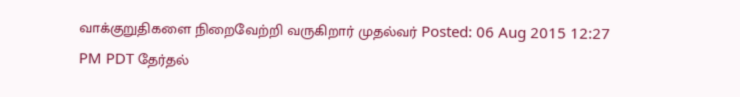வாக்குறுதிகளை நிறைவேற்றி வருகிறார் முதல்வர் Posted: 06 Aug 2015 12:27 PM PDT தேர்தல்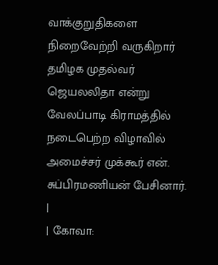வாக்குறுதிகளை நிறைவேற்றி வருகிறார் தமிழக முதல்வர் ஜெயலலிதா என்று வேலப்பாடி கிராமத்தில் நடைபெற்ற விழாவில் அமைச்சர் முக்கூர் என். சுப்பிரமணியன் பேசினார். |
| கோவா: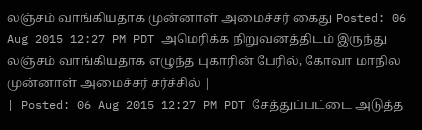லஞ்சம் வாங்கியதாக முன்னாள் அமைச்சர் கைது Posted: 06 Aug 2015 12:27 PM PDT அமெரிக்க நிறுவனத்திடம் இருந்து லஞ்சம் வாங்கியதாக எழுந்த புகாரின் பேரில், கோவா மாநில முன்னாள் அமைச்சர் சர்ச்சில் |
| Posted: 06 Aug 2015 12:27 PM PDT சேத்துப்பட்டை அடுத்த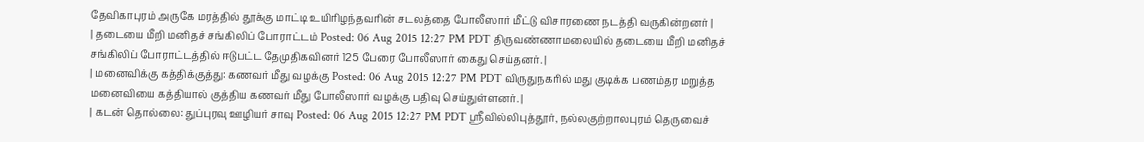தேவிகாபுரம் அருகே மரத்தில் தூக்கு மாட்டி உயிரிழந்தவரின் சடலத்தை போலீஸார் மீட்டு விசாரணை நடத்தி வருகின்றனர் |
| தடையை மீறி மனிதச் சங்கிலிப் போராட்டம் Posted: 06 Aug 2015 12:27 PM PDT திருவண்ணாமலையில் தடையை மீறி மனிதச் சங்கிலிப் போராட்டத்தில் ஈடுபட்ட தேமுதிகவினர் 125 பேரை போலீஸார் கைது செய்தனர். |
| மனைவிக்கு கத்திக்குத்து: கணவர் மீது வழக்கு Posted: 06 Aug 2015 12:27 PM PDT விருதுநகரில் மது குடிக்க பணம்தர மறுத்த மனைவியை கத்தியால் குத்திய கணவர் மீது போலீஸார் வழக்கு பதிவு செய்துள்ளனர். |
| கடன் தொல்லை: துப்புரவு ஊழியர் சாவு Posted: 06 Aug 2015 12:27 PM PDT ஸ்ரீவில்லிபுத்தூர், நல்லகுற்றாலபுரம் தெருவைச்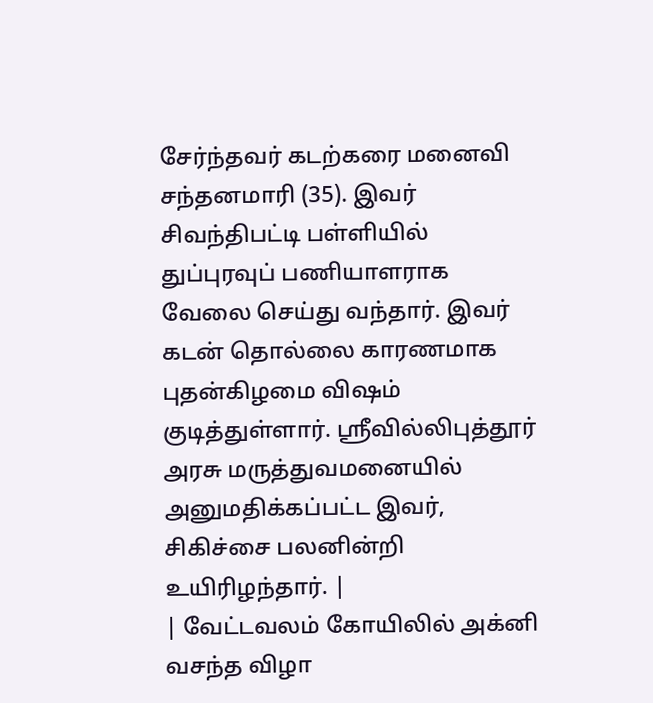சேர்ந்தவர் கடற்கரை மனைவி சந்தனமாரி (35). இவர் சிவந்திபட்டி பள்ளியில் துப்புரவுப் பணியாளராக வேலை செய்து வந்தார். இவர் கடன் தொல்லை காரணமாக புதன்கிழமை விஷம் குடித்துள்ளார். ஸ்ரீவில்லிபுத்தூர் அரசு மருத்துவமனையில் அனுமதிக்கப்பட்ட இவர், சிகிச்சை பலனின்றி உயிரிழந்தார். |
| வேட்டவலம் கோயிலில் அக்னி வசந்த விழா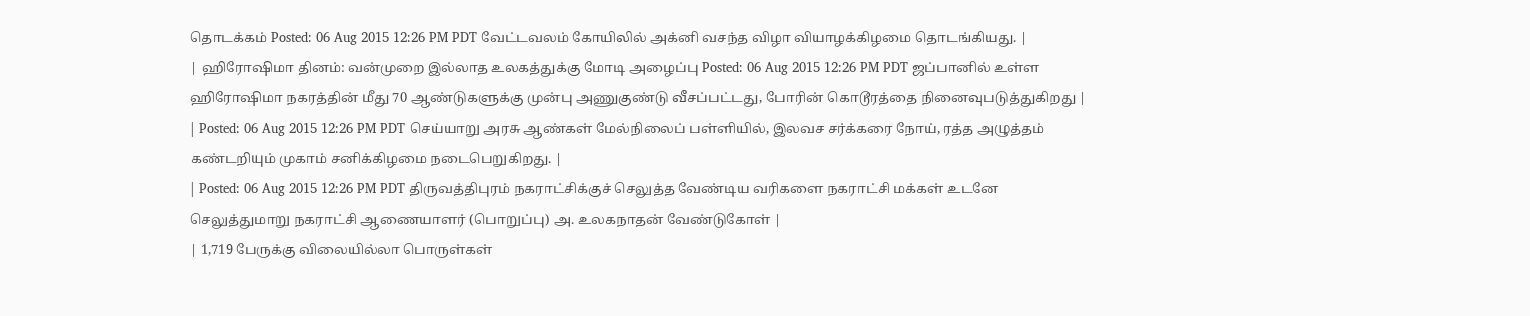தொடக்கம் Posted: 06 Aug 2015 12:26 PM PDT வேட்டவலம் கோயிலில் அக்னி வசந்த விழா வியாழக்கிழமை தொடங்கியது. |
| ஹிரோஷிமா தினம்: வன்முறை இல்லாத உலகத்துக்கு மோடி அழைப்பு Posted: 06 Aug 2015 12:26 PM PDT ஜப்பானில் உள்ள ஹிரோஷிமா நகரத்தின் மீது 70 ஆண்டுகளுக்கு முன்பு அணுகுண்டு வீசப்பட்டது, போரின் கொடூரத்தை நினைவுபடுத்துகிறது |
| Posted: 06 Aug 2015 12:26 PM PDT செய்யாறு அரசு ஆண்கள் மேல்நிலைப் பள்ளியில், இலவச சர்க்கரை நோய், ரத்த அழுத்தம் கண்டறியும் முகாம் சனிக்கிழமை நடைபெறுகிறது. |
| Posted: 06 Aug 2015 12:26 PM PDT திருவத்திபுரம் நகராட்சிக்குச் செலுத்த வேண்டிய வரிகளை நகராட்சி மக்கள் உடனே செலுத்துமாறு நகராட்சி ஆணையாளர் (பொறுப்பு) அ. உலகநாதன் வேண்டுகோள் |
| 1,719 பேருக்கு விலையில்லா பொருள்கள்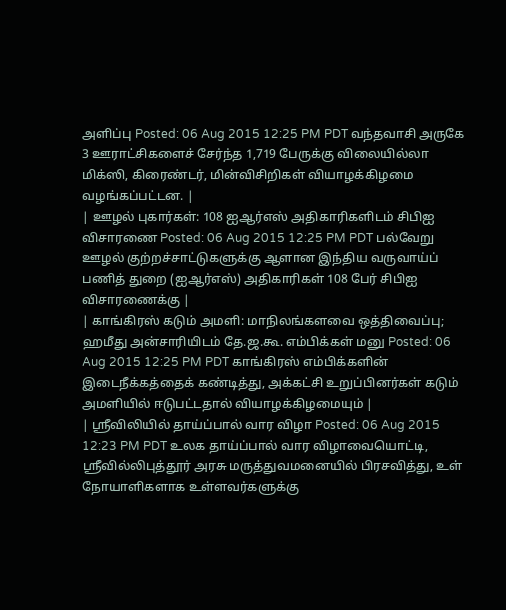அளிப்பு Posted: 06 Aug 2015 12:25 PM PDT வந்தவாசி அருகே 3 ஊராட்சிகளைச் சேர்ந்த 1,719 பேருக்கு விலையில்லா மிக்ஸி, கிரைண்டர், மின்விசிறிகள் வியாழக்கிழமை வழங்கப்பட்டன. |
| ஊழல் புகார்கள்: 108 ஐஆர்எஸ் அதிகாரிகளிடம் சிபிஐ விசாரணை Posted: 06 Aug 2015 12:25 PM PDT பல்வேறு ஊழல் குற்றச்சாட்டுகளுக்கு ஆளான இந்திய வருவாய்ப் பணித் துறை (ஐஆர்எஸ்) அதிகாரிகள் 108 பேர் சிபிஐ விசாரணைக்கு |
| காங்கிரஸ் கடும் அமளி: மாநிலங்களவை ஒத்திவைப்பு; ஹமீது அன்சாரியிடம் தே.ஜ.கூ. எம்பிக்கள் மனு Posted: 06 Aug 2015 12:25 PM PDT காங்கிரஸ் எம்பிக்களின் இடைநீக்கத்தைக் கண்டித்து, அக்கட்சி உறுப்பினர்கள் கடும் அமளியில் ஈடுபட்டதால் வியாழக்கிழமையும் |
| ஸ்ரீவிலியில் தாய்ப்பால் வார விழா Posted: 06 Aug 2015 12:23 PM PDT உலக தாய்ப்பால் வார விழாவையொட்டி, ஸ்ரீவில்லிபுத்தூர் அரசு மருத்துவமனையில் பிரசவித்து, உள் நோயாளிகளாக உள்ளவர்களுக்கு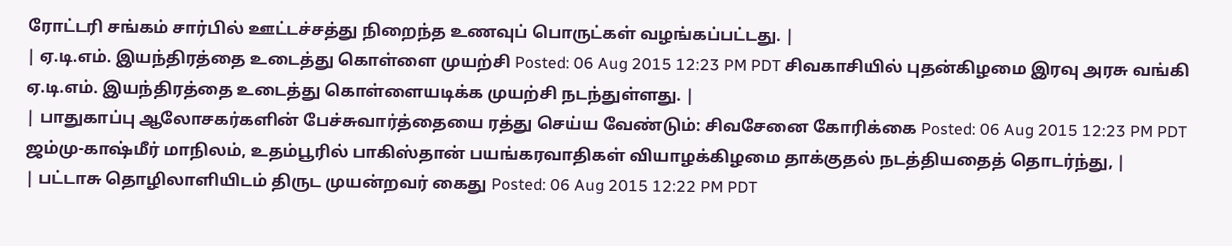ரோட்டரி சங்கம் சார்பில் ஊட்டச்சத்து நிறைந்த உணவுப் பொருட்கள் வழங்கப்பட்டது. |
| ஏ.டி.எம். இயந்திரத்தை உடைத்து கொள்ளை முயற்சி Posted: 06 Aug 2015 12:23 PM PDT சிவகாசியில் புதன்கிழமை இரவு அரசு வங்கி ஏ.டி.எம். இயந்திரத்தை உடைத்து கொள்ளையடிக்க முயற்சி நடந்துள்ளது. |
| பாதுகாப்பு ஆலோசகர்களின் பேச்சுவார்த்தையை ரத்து செய்ய வேண்டும்: சிவசேனை கோரிக்கை Posted: 06 Aug 2015 12:23 PM PDT ஜம்மு-காஷ்மீர் மாநிலம், உதம்பூரில் பாகிஸ்தான் பயங்கரவாதிகள் வியாழக்கிழமை தாக்குதல் நடத்தியதைத் தொடர்ந்து, |
| பட்டாசு தொழிலாளியிடம் திருட முயன்றவர் கைது Posted: 06 Aug 2015 12:22 PM PDT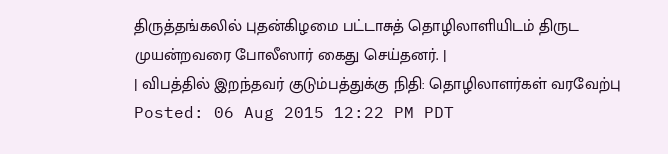திருத்தங்கலில் புதன்கிழமை பட்டாசுத் தொழிலாளியிடம் திருட முயன்றவரை போலீஸார் கைது செய்தனர். |
| விபத்தில் இறந்தவர் குடும்பத்துக்கு நிதி: தொழிலாளர்கள் வரவேற்பு Posted: 06 Aug 2015 12:22 PM PDT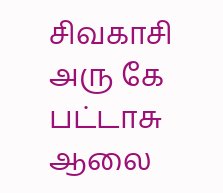சிவகாசி அரு கே பட்டாசு ஆலை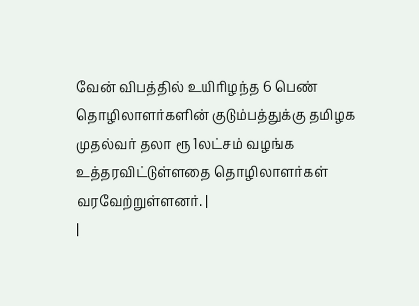வேன் விபத்தில் உயிரிழந்த 6 பெண் தொழிலாளர்களின் குடும்பத்துக்கு தமிழக முதல்வர் தலா ரூ 1லட்சம் வழங்க உத்தரவிட்டுள்ளதை தொழிலாளர்கள் வரவேற்றுள்ளனர். |
|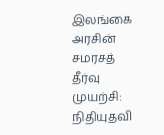இலங்கை அரசின் சமரசத் தீர்வு முயற்சி: நிதியுதவி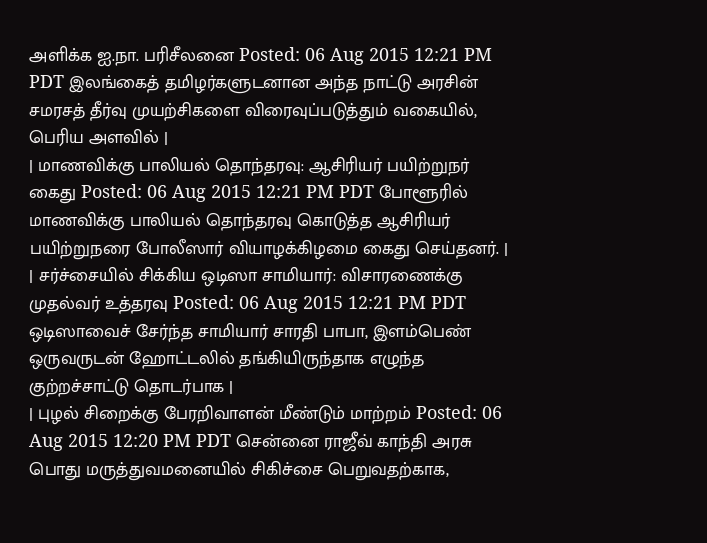அளிக்க ஐ.நா. பரிசீலனை Posted: 06 Aug 2015 12:21 PM PDT இலங்கைத் தமிழர்களுடனான அந்த நாட்டு அரசின் சமரசத் தீர்வு முயற்சிகளை விரைவுப்படுத்தும் வகையில், பெரிய அளவில் |
| மாணவிக்கு பாலியல் தொந்தரவு: ஆசிரியர் பயிற்றுநர் கைது Posted: 06 Aug 2015 12:21 PM PDT போளூரில் மாணவிக்கு பாலியல் தொந்தரவு கொடுத்த ஆசிரியர் பயிற்றுநரை போலீஸார் வியாழக்கிழமை கைது செய்தனர். |
| சர்ச்சையில் சிக்கிய ஒடிஸா சாமியார்: விசாரணைக்கு முதல்வர் உத்தரவு Posted: 06 Aug 2015 12:21 PM PDT ஒடிஸாவைச் சேர்ந்த சாமியார் சாரதி பாபா, இளம்பெண் ஒருவருடன் ஹோட்டலில் தங்கியிருந்தாக எழுந்த குற்றச்சாட்டு தொடர்பாக |
| புழல் சிறைக்கு பேரறிவாளன் மீண்டும் மாற்றம் Posted: 06 Aug 2015 12:20 PM PDT சென்னை ராஜீவ் காந்தி அரசு பொது மருத்துவமனையில் சிகிச்சை பெறுவதற்காக,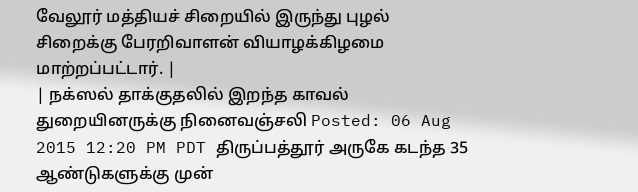வேலூர் மத்தியச் சிறையில் இருந்து புழல் சிறைக்கு பேரறிவாளன் வியாழக்கிழமை மாற்றப்பட்டார். |
| நக்ஸல் தாக்குதலில் இறந்த காவல் துறையினருக்கு நினைவஞ்சலி Posted: 06 Aug 2015 12:20 PM PDT திருப்பத்தூர் அருகே கடந்த 35 ஆண்டுகளுக்கு முன்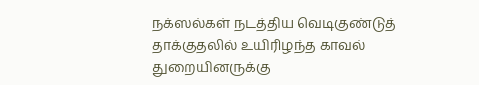நக்ஸல்கள் நடத்திய வெடிகுண்டுத் தாக்குதலில் உயிரிழந்த காவல் துறையினருக்கு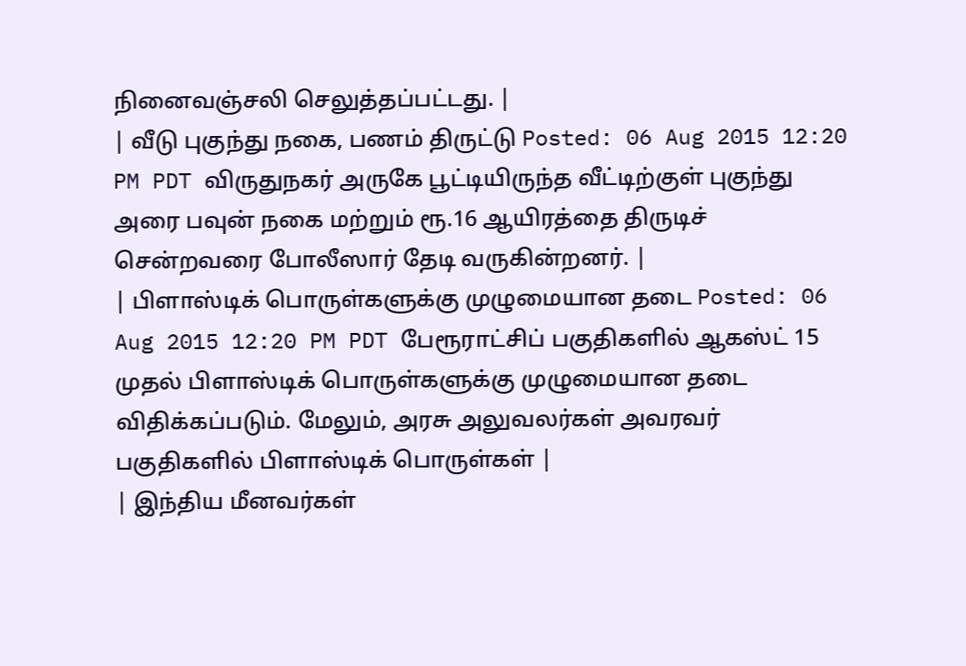நினைவஞ்சலி செலுத்தப்பட்டது. |
| வீடு புகுந்து நகை, பணம் திருட்டு Posted: 06 Aug 2015 12:20 PM PDT விருதுநகர் அருகே பூட்டியிருந்த வீட்டிற்குள் புகுந்து அரை பவுன் நகை மற்றும் ரூ.16 ஆயிரத்தை திருடிச் சென்றவரை போலீஸார் தேடி வருகின்றனர். |
| பிளாஸ்டிக் பொருள்களுக்கு முழுமையான தடை Posted: 06 Aug 2015 12:20 PM PDT பேரூராட்சிப் பகுதிகளில் ஆகஸ்ட் 15 முதல் பிளாஸ்டிக் பொருள்களுக்கு முழுமையான தடை விதிக்கப்படும். மேலும், அரசு அலுவலர்கள் அவரவர் பகுதிகளில் பிளாஸ்டிக் பொருள்கள் |
| இந்திய மீனவர்கள்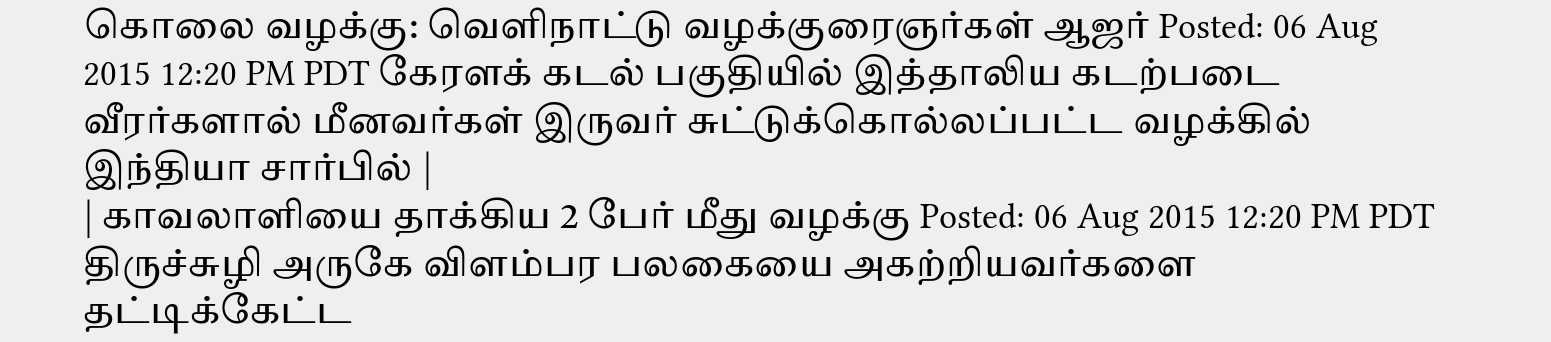கொலை வழக்கு: வெளிநாட்டு வழக்குரைஞர்கள் ஆஜர் Posted: 06 Aug 2015 12:20 PM PDT கேரளக் கடல் பகுதியில் இத்தாலிய கடற்படை வீரர்களால் மீனவர்கள் இருவர் சுட்டுக்கொல்லப்பட்ட வழக்கில் இந்தியா சார்பில் |
| காவலாளியை தாக்கிய 2 பேர் மீது வழக்கு Posted: 06 Aug 2015 12:20 PM PDT திருச்சுழி அருகே விளம்பர பலகையை அகற்றியவர்களை தட்டிக்கேட்ட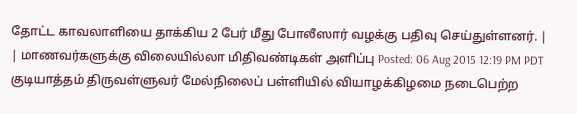தோட்ட காவலாளியை தாக்கிய 2 பேர் மீது போலீஸார் வழக்கு பதிவு செய்துள்ளனர். |
| மாணவர்களுக்கு விலையில்லா மிதிவண்டிகள் அளிப்பு Posted: 06 Aug 2015 12:19 PM PDT குடியாத்தம் திருவள்ளுவர் மேல்நிலைப் பள்ளியில் வியாழக்கிழமை நடைபெற்ற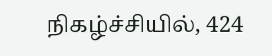நிகழ்ச்சியில், 424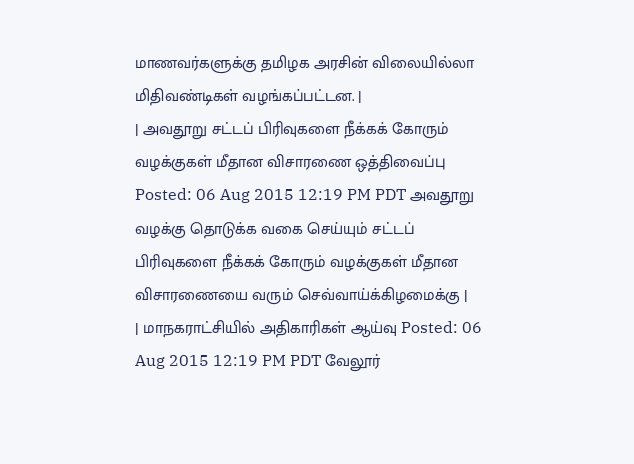மாணவர்களுக்கு தமிழக அரசின் விலையில்லா மிதிவண்டிகள் வழங்கப்பட்டன. |
| அவதூறு சட்டப் பிரிவுகளை நீக்கக் கோரும் வழக்குகள் மீதான விசாரணை ஒத்திவைப்பு Posted: 06 Aug 2015 12:19 PM PDT அவதூறு வழக்கு தொடுக்க வகை செய்யும் சட்டப் பிரிவுகளை நீக்கக் கோரும் வழக்குகள் மீதான விசாரணையை வரும் செவ்வாய்க்கிழமைக்கு |
| மாநகராட்சியில் அதிகாரிகள் ஆய்வு Posted: 06 Aug 2015 12:19 PM PDT வேலூர்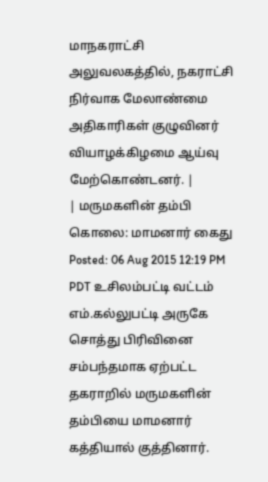மாநகராட்சி அலுவலகத்தில், நகராட்சி நிர்வாக மேலாண்மை அதிகாரிகள் குழுவினர் வியாழக்கிழமை ஆய்வு மேற்கொண்டனர். |
| மருமகளின் தம்பி கொலை: மாமனார் கைது Posted: 06 Aug 2015 12:19 PM PDT உசிலம்பட்டி வட்டம் எம்.கல்லுபட்டி அருகே சொத்து பிரிவினை சம்பந்தமாக ஏற்பட்ட தகராறில் மருமகளின் தம்பியை மாமனார் கத்தியால் குத்தினார்.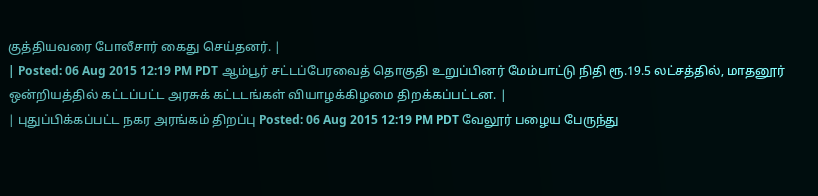குத்தியவரை போலீசார் கைது செய்தனர். |
| Posted: 06 Aug 2015 12:19 PM PDT ஆம்பூர் சட்டப்பேரவைத் தொகுதி உறுப்பினர் மேம்பாட்டு நிதி ரூ.19.5 லட்சத்தில், மாதனூர் ஒன்றியத்தில் கட்டப்பட்ட அரசுக் கட்டடங்கள் வியாழக்கிழமை திறக்கப்பட்டன. |
| புதுப்பிக்கப்பட்ட நகர அரங்கம் திறப்பு Posted: 06 Aug 2015 12:19 PM PDT வேலூர் பழைய பேருந்து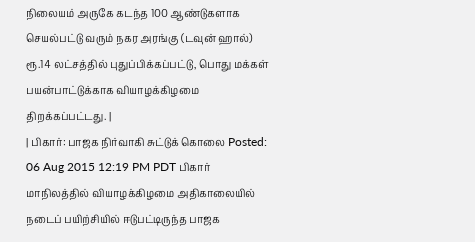நிலையம் அருகே கடந்த 100 ஆண்டுகளாக செயல்பட்டு வரும் நகர அரங்கு (டவுன் ஹால்) ரூ.14 லட்சத்தில் புதுப்பிக்கப்பட்டு, பொது மக்கள் பயன்பாட்டுக்காக வியாழக்கிழமை திறக்கப்பட்டது. |
| பிகார்: பாஜக நிர்வாகி சுட்டுக் கொலை Posted: 06 Aug 2015 12:19 PM PDT பிகார் மாநிலத்தில் வியாழக்கிழமை அதிகாலையில் நடைப் பயிற்சியில் ஈடுபட்டிருந்த பாஜக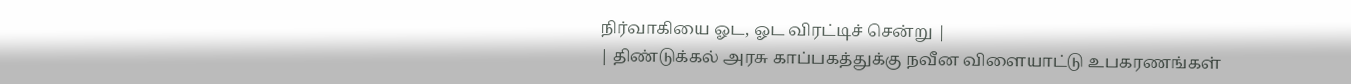நிர்வாகியை ஓட, ஓட விரட்டிச் சென்று |
| திண்டுக்கல் அரசு காப்பகத்துக்கு நவீன விளையாட்டு உபகரணங்கள்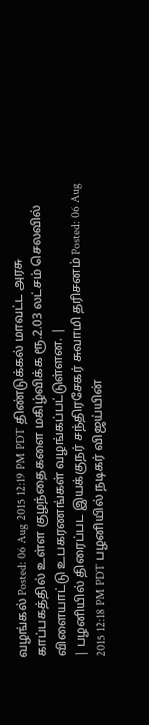வழங்கல் Posted: 06 Aug 2015 12:19 PM PDT திண்டுக்கல் மாவட்ட அரசு காப்பகத்தில் உள்ள குழந்தைகளை மகிழ்விக்க ரூ.2.03 லட்சம் செலவில் விளையாட்டு உபகரணங்கள் வழங்கப்பட்டுள்ளன. |
| பழனியில் திரைப்பட இயக்குநர் சந்திரசேகர் சுவாமி தரிசனம் Posted: 06 Aug 2015 12:18 PM PDT பழனியில் நடிகர் விஜய்யின்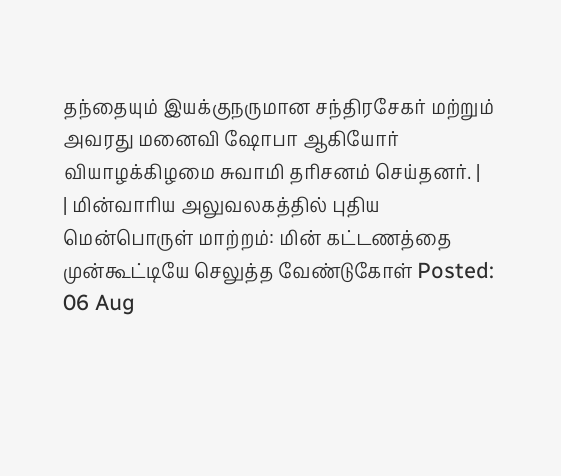தந்தையும் இயக்குநருமான சந்திரசேகர் மற்றும் அவரது மனைவி ஷோபா ஆகியோர் வியாழக்கிழமை சுவாமி தரிசனம் செய்தனர். |
| மின்வாரிய அலுவலகத்தில் புதிய மென்பொருள் மாற்றம்: மின் கட்டணத்தை முன்கூட்டியே செலுத்த வேண்டுகோள் Posted: 06 Aug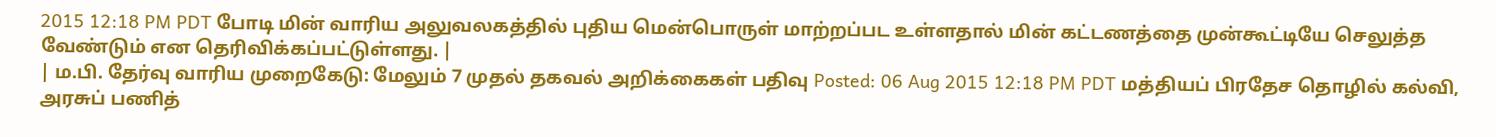2015 12:18 PM PDT போடி மின் வாரிய அலுவலகத்தில் புதிய மென்பொருள் மாற்றப்பட உள்ளதால் மின் கட்டணத்தை முன்கூட்டியே செலுத்த வேண்டும் என தெரிவிக்கப்பட்டுள்ளது. |
| ம.பி. தேர்வு வாரிய முறைகேடு: மேலும் 7 முதல் தகவல் அறிக்கைகள் பதிவு Posted: 06 Aug 2015 12:18 PM PDT மத்தியப் பிரதேச தொழில் கல்வி, அரசுப் பணித்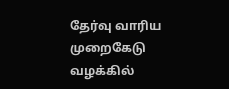தேர்வு வாரிய முறைகேடு வழக்கில்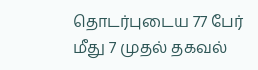தொடர்புடைய 77 பேர் மீது 7 முதல் தகவல்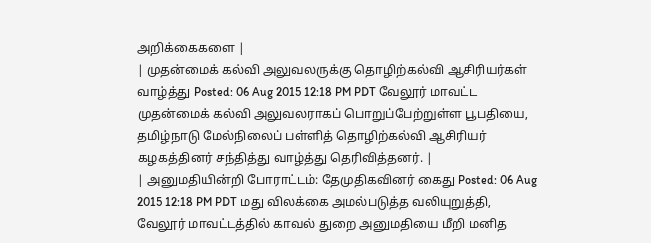அறிக்கைகளை |
| முதன்மைக் கல்வி அலுவலருக்கு தொழிற்கல்வி ஆசிரியர்கள் வாழ்த்து Posted: 06 Aug 2015 12:18 PM PDT வேலூர் மாவட்ட முதன்மைக் கல்வி அலுவலராகப் பொறுப்பேற்றுள்ள பூபதியை, தமிழ்நாடு மேல்நிலைப் பள்ளித் தொழிற்கல்வி ஆசிரியர் கழகத்தினர் சந்தித்து வாழ்த்து தெரிவித்தனர். |
| அனுமதியின்றி போராட்டம்: தேமுதிகவினர் கைது Posted: 06 Aug 2015 12:18 PM PDT மது விலக்கை அமல்படுத்த வலியுறுத்தி, வேலூர் மாவட்டத்தில் காவல் துறை அனுமதியை மீறி மனித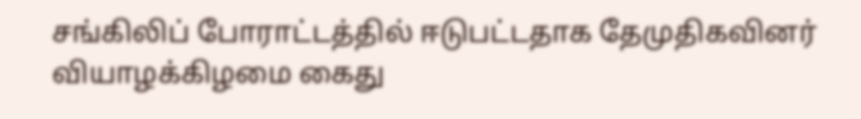சங்கிலிப் போராட்டத்தில் ஈடுபட்டதாக தேமுதிகவினர் வியாழக்கிழமை கைது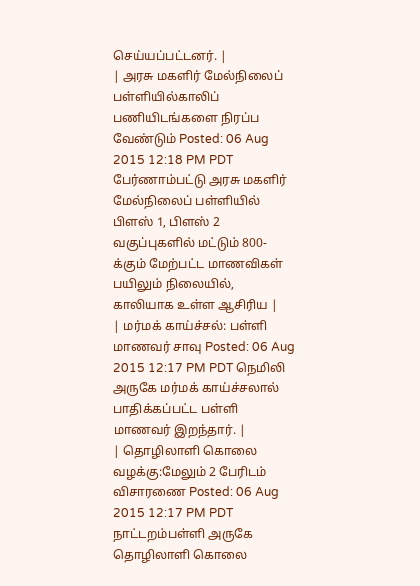செய்யப்பட்டனர். |
| அரசு மகளிர் மேல்நிலைப் பள்ளியில்காலிப் பணியிடங்களை நிரப்ப வேண்டும் Posted: 06 Aug 2015 12:18 PM PDT பேர்ணாம்பட்டு அரசு மகளிர் மேல்நிலைப் பள்ளியில் பிளஸ் 1, பிளஸ் 2 வகுப்புகளில் மட்டும் 800-க்கும் மேற்பட்ட மாணவிகள் பயிலும் நிலையில், காலியாக உள்ள ஆசிரிய |
| மர்மக் காய்ச்சல்: பள்ளி மாணவர் சாவு Posted: 06 Aug 2015 12:17 PM PDT நெமிலி அருகே மர்மக் காய்ச்சலால் பாதிக்கப்பட்ட பள்ளி மாணவர் இறந்தார். |
| தொழிலாளி கொலை வழக்கு:மேலும் 2 பேரிடம் விசாரணை Posted: 06 Aug 2015 12:17 PM PDT நாட்டறம்பள்ளி அருகே தொழிலாளி கொலை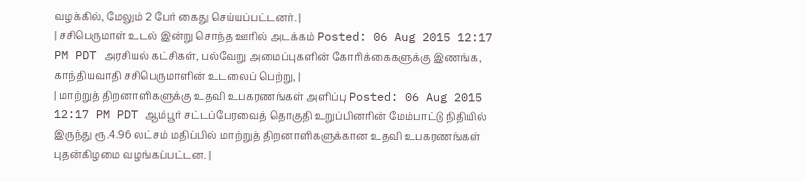வழக்கில், மேலும் 2 பேர் கைது செய்யப்பட்டனர். |
| சசிபெருமாள் உடல் இன்று சொந்த ஊரில் அடக்கம் Posted: 06 Aug 2015 12:17 PM PDT அரசியல் கட்சிகள், பல்வேறு அமைப்புகளின் கோரிக்கைகளுக்கு இணங்க, காந்தியவாதி சசிபெருமாளின் உடலைப் பெற்று, |
| மாற்றுத் திறனாளிகளுக்கு உதவி உபகரணங்கள் அளிப்பு Posted: 06 Aug 2015 12:17 PM PDT ஆம்பூர் சட்டப்பேரவைத் தொகுதி உறுப்பினரின் மேம்பாட்டு நிதியில் இருந்து ரூ.4.96 லட்சம் மதிப்பில் மாற்றுத் திறனாளிகளுக்கான உதவி உபகரணங்கள் புதன்கிழமை வழங்கப்பட்டன. |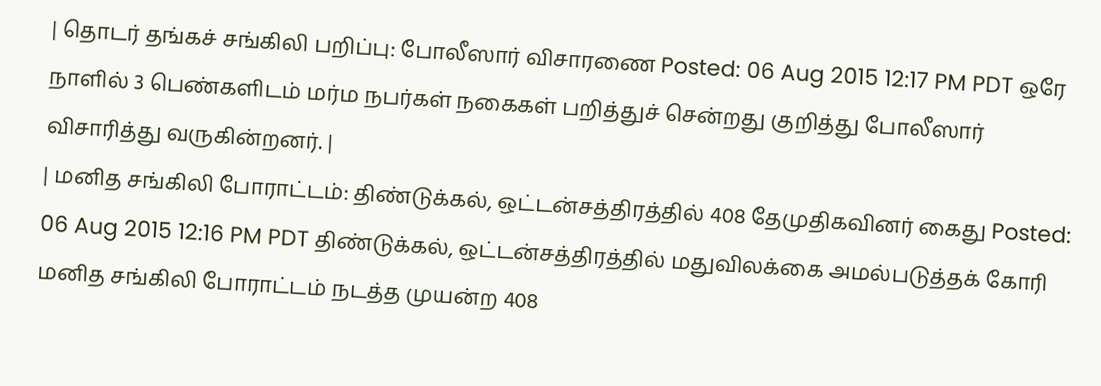| தொடர் தங்கச் சங்கிலி பறிப்பு: போலீஸார் விசாரணை Posted: 06 Aug 2015 12:17 PM PDT ஒரே நாளில் 3 பெண்களிடம் மர்ம நபர்கள் நகைகள் பறித்துச் சென்றது குறித்து போலீஸார் விசாரித்து வருகின்றனர். |
| மனித சங்கிலி போராட்டம்: திண்டுக்கல், ஒட்டன்சத்திரத்தில் 408 தேமுதிகவினர் கைது Posted: 06 Aug 2015 12:16 PM PDT திண்டுக்கல், ஒட்டன்சத்திரத்தில் மதுவிலக்கை அமல்படுத்தக் கோரி மனித சங்கிலி போராட்டம் நடத்த முயன்ற 408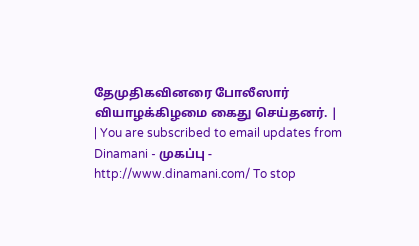தேமுதிகவினரை போலீஸார் வியாழக்கிழமை கைது செய்தனர். |
| You are subscribed to email updates from Dinamani - முகப்பு - http://www.dinamani.com/ To stop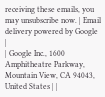receiving these emails, you may unsubscribe now. | Email delivery powered by Google |
| Google Inc., 1600 Amphitheatre Parkway, Mountain View, CA 94043, United States | |